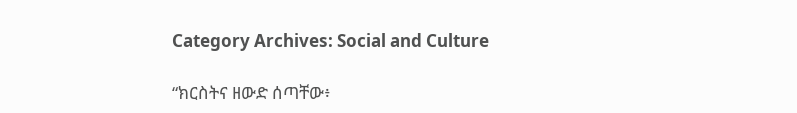Category Archives: Social and Culture

“ክርስትና ዘውድ ሰጣቸው፥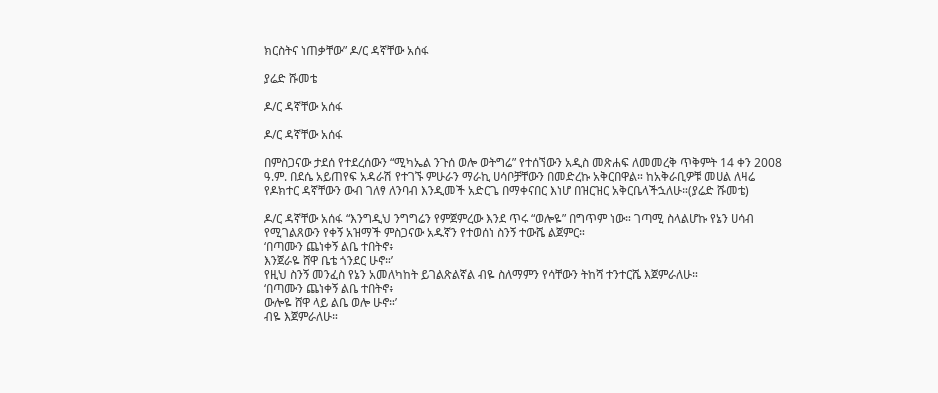ክርስትና ነጠቃቸው” ዶ/ር ዳኛቸው አሰፋ

ያሬድ ሹመቴ

ዶ/ር ዳኛቸው አሰፋ

ዶ/ር ዳኛቸው አሰፋ

በምስጋናው ታደሰ የተደረሰውን “ሚካኤል ንጉሰ ወሎ ወትግሬ” የተሰኘውን አዲስ መጽሐፍ ለመመረቅ ጥቅምት 14 ቀን 2008 ዓ.ም. በደሴ አይጠየፍ አዳራሽ የተገኙ ምሁራን ማራኪ ሀሳቦቻቸውን በመድረኩ አቅርበዋል። ከአቅራቢዎቹ መሀል ለዛሬ የዶክተር ዳኛቸውን ውብ ገለፃ ለንባብ እንዲመች አድርጌ በማቀናበር እነሆ በዝርዝር አቅርቤላችኋለሁ።(ያሬድ ሹመቴ)

ዶ/ር ዳኛቸው አሰፋ “እንግዲህ ንግግሬን የምጀምረው እንደ ጥሩ “ወሎዬ” በግጥም ነው። ገጣሚ ስላልሆኩ የኔን ሀሳብ የሚገልጸውን የቀኝ አዝማች ምስጋናው አዱኛን የተወሰነ ስንኝ ተውሼ ልጀምር።
‘በጣሙን ጨነቀኝ ልቤ ተበትኖ፥
እንጀራዬ ሸዋ ቤቴ ጎንደር ሁኖ።’
የዚህ ስንኝ መንፈስ የኔን አመለካከት ይገልጽልኛል ብዬ ስለማምን የሳቸውን ትከሻ ተንተርሼ እጀምራለሁ።
‘በጣሙን ጨነቀኝ ልቤ ተበትኖ፥
ውሎዬ ሸዋ ላይ ልቤ ወሎ ሁኖ።’
ብዬ እጀምራለሁ።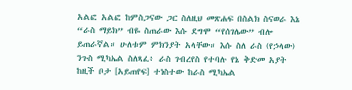አልፎ አልፎ ከምስጋናው ጋር ስለዚህ መጽሐፍ በስልክ ስናወራ እኔ “ራስ ማይክ” ብዬ ስጠራው እሱ ደግሞ “የሰገሌው” ብሎ ይጠራኛል። ሁለቱም ምክንያት አላቸው። እሱ ስለ ራስ (የኃላው) ንጉስ ሚካኤል ስለጻፈ፥ ራስ ገብረየስ የተባሉ የኔ ቅድመ አያት ከዚች ቦታ [አይጠየፍ] ተነስተው ከራስ ሚካኤል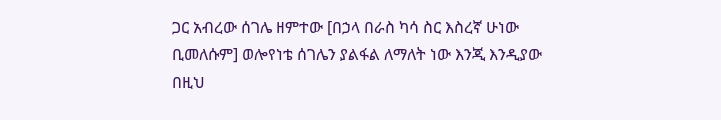ጋር አብረው ሰገሌ ዘምተው [በኃላ በራስ ካሳ ስር እስረኛ ሁነው ቢመለሱም] ወሎየነቴ ሰገሌን ያልፋል ለማለት ነው እንጂ እንዲያው በዚህ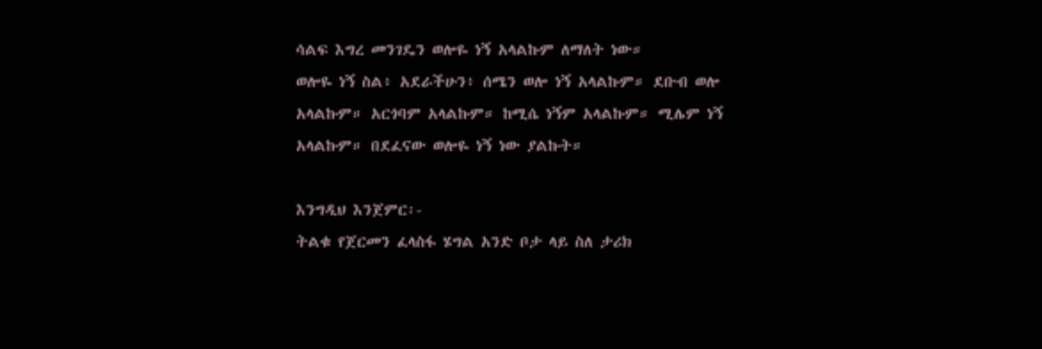ሳልፍ እግረ መንገዴን ወሎዬ ነኝ አላልኩም ለማለት ነው።
ወሎዬ ነኝ ስል፥ አደራችሁን፥ ሰሜን ወሎ ነኝ አላልኩም። ደቡብ ወሎ አላልኩም። አርጎባም አላልኩም። ከሚሴ ነኝም አላልኩም። ሚሌም ነኝ አላልኩም። በደፈናው ወሎዬ ነኝ ነው ያልኩት።

እንግዲህ እንጀምር፡-
ትልቁ የጀርመን ፈላስፋ ሄግል አንድ ቦታ ላይ ስለ ታሪክ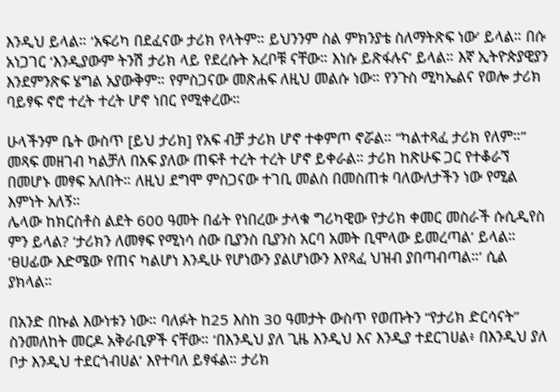እንዲህ ይላል። ‘አፍሪካ በደፈናው ታሪክ የላትም። ይህንንም ስል ምክንያቴ ስለማትጽፍ ነው’ ይላል። በሱ አነጋገር ‘እንዲያውም ትንሽ ታሪክ ላይ የደረሱት አረቦቹ ናቸው። እነሱ ይጽፋሉና’ ይላል። እኛ ኢትዮጵያዊያን እንደምንጽፍ ሄግል አያውቅም። የምስጋናው መጽሐፍ ለዚህ መልሱ ነው። የንጉስ ሚካኤልና የወሎ ታሪክ ባይፃፍ ኖሮ ተረት ተረት ሆኖ ነበር የሚቀረው።

ሁላችንም ቤት ውስጥ [ይህ ታሪክ] የአፍ ብቻ ታሪክ ሆኖ ተቀምጦ ኖሯል። “ካልተጻፈ ታሪክ የለም።” መጻፍ መዘገብ ካልቻለ በአፍ ያለው ጠፍቶ ተረት ተረት ሆኖ ይቀራል። ታሪክ ከጽሁፍ ጋር የተቆራኘ በመሆኑ መፃፍ አለበት። ለዚህ ደግሞ ምስጋናው ተገቢ መልስ በመስጠቱ ባለውለታችን ነው የሚል እምነት አለኝ።
ሌላው ከክርስቶስ ልደት 600 ዓመት በፊት የነበረው ታላቁ ግሪካዊው የታሪክ ቀመር መስራች ሱሲዲየስ ምን ይላል? ‘ታሪክን ለመፃፍ የሚነሳ ሰው ቢያንስ ቢያንስ አርባ አመት ቢሞላው ይመረጣል’ ይላል። ‘ፀሀፊው እድሜው የጠና ካልሆነ እንዲሁ የሆነውን ያልሆነውን እየጻፈ ህዝብ ያበጣብጣል።’ ሲል ያክላል።

በአንድ በኩል እውነቱን ነው። ባለፉት ከ25 እስከ 30 ዓመታት ውስጥ የወጡትን “የታሪክ ድርሳናት” ስንመለከት መርዶ አቅራቢዎች ናቸው። ‘በእንዲህ ያለ ጊዜ እንዲህ እና እንዲያ ተደርገሀል፥ በእንዲህ ያለ ቦታ እንዲህ ተደርጎብሀል’ እየተባለ ይፃፋል። ታሪክ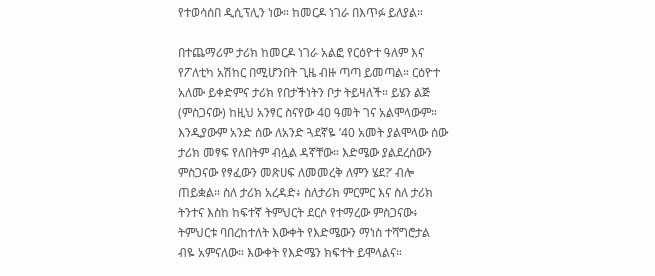የተወሳሰበ ዲሲፕሊን ነው። ከመርዶ ነገራ በእጥፉ ይለያል።

በተጨማሪም ታሪክ ከመርዶ ነገራ አልፎ የርዕዮተ ዓለም እና የፖለቲካ አሽከር በሚሆንበት ጊዜ ብዙ ጣጣ ይመጣል። ርዕዮተ አለሙ ይቀድምና ታሪክ የበታችነትን ቦታ ትይዛለች። ይሄን ልጅ (ምስጋናው) ከዚህ አንፃር ስናየው 40 ዓመት ገና አልሞላውም። እንዲያውም አንድ ሰው ለአንድ ጓደኛዬ ’40 አመት ያልሞላው ሰው ታሪክ መፃፍ የለበትም ብሏል ዳኛቸው። እድሜው ያልደረሰውን ምስጋናው የፃፈውን መጽሀፍ ለመመረቅ ለምን ሄደ?’ ብሎ ጠይቋል። ስለ ታሪክ አረዳድ፥ ስለታሪክ ምርምር እና ስለ ታሪክ ትንተና እስከ ከፍተኛ ትምህርት ደርሶ የተማረው ምስጋናው፥ ትምህርቱ ባበረከተለት እውቀት የእድሜውን ማነስ ተሻግሮታል ብዬ አምናለው። እውቀት የእድሜን ክፍተት ይሞላልና።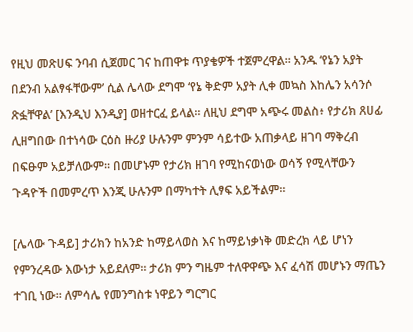የዚህ መጽሀፍ ንባብ ሲጀመር ገና ከጠዋቱ ጥያቄዎች ተጀምረዋል። አንዱ ‘የኔን አያት በደንብ አልፃፋቸውም’ ሲል ሌላው ደግሞ ‘የኔ ቅድም አያት ሊቀ መኳስ እከሌን አሳንሶ ጽፏቸዋል’ [እንዲህ እንዲያ] ወዘተርፈ ይላል። ለዚህ ደግሞ አጭሩ መልስ፥ የታሪክ ጸሀፊ ሊዘግበው በተነሳው ርዕስ ዙሪያ ሁሉንም ምንም ሳይተው አጠቃላይ ዘገባ ማቅረብ በፍፁም አይቻለውም። በመሆኑም የታሪክ ዘገባ የሚከናወነው ወሳኝ የሚላቸውን ጉዳዮች በመምረጥ እንጂ ሁሉንም በማካተት ሊፃፍ አይችልም።

[ሌላው ጉዳይ] ታሪክን ከአንድ ከማይላወስ እና ከማይነቃነቅ መድረክ ላይ ሆነን የምንረዳው እውነታ አይደለም። ታሪክ ምን ግዜም ተለዋዋጭ እና ፈሳሽ መሆኑን ማጤን ተገቢ ነው። ለምሳሌ የመንግስቱ ነዋይን ግርግር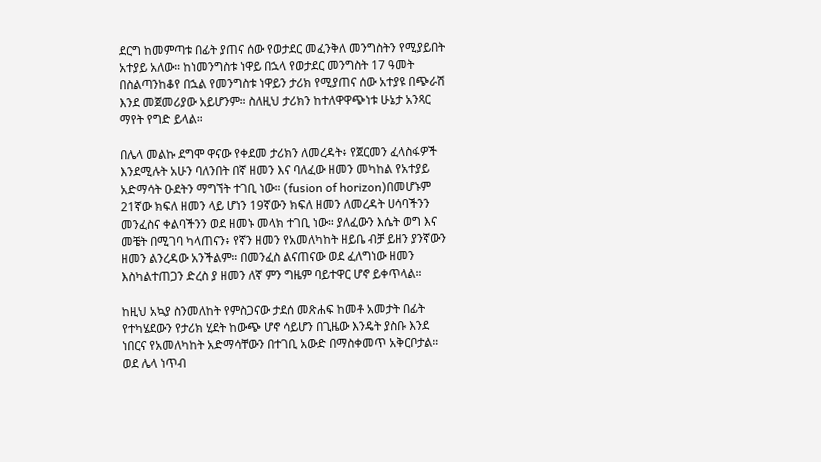ደርግ ከመምጣቱ በፊት ያጠና ሰው የወታደር መፈንቅለ መንግስትን የሚያይበት አተያይ አለው። ከነመንግስቱ ነዋይ በኋላ የወታደር መንግስት 17 ዓመት በስልጣንከቆየ በኋል የመንግስቱ ነዋይን ታሪክ የሚያጠና ሰው አተያዩ በጭራሽ እንደ መጀመሪያው አይሆንም። ስለዚህ ታሪክን ከተለዋዋጭነቱ ሁኔታ አንጻር ማየት የግድ ይላል።

በሌላ መልኩ ደግሞ ዋናው የቀደመ ታሪክን ለመረዳት፥ የጀርመን ፈላስፋዎች እንደሚሉት አሁን ባለንበት በኛ ዘመን እና ባለፈው ዘመን መካከል የአተያይ አድማሳት ዑደትን ማግኘት ተገቢ ነው። (fusion of horizon)በመሆኑም 21ኛው ክፍለ ዘመን ላይ ሆነን 19ኛውን ክፍለ ዘመን ለመረዳት ሀሳባችንን መንፈስና ቀልባችንን ወደ ዘመኑ መላክ ተገቢ ነው። ያለፈውን እሴት ወግ እና መቼት በሚገባ ካላጠናን፥ የኛን ዘመን የአመለካከት ዘይቤ ብቻ ይዘን ያንኛውን ዘመን ልንረዳው አንችልም። በመንፈስ ልናጠናው ወደ ፈለግነው ዘመን እስካልተጠጋን ድረስ ያ ዘመን ለኛ ምን ግዜም ባይተዋር ሆኖ ይቀጥላል።

ከዚህ አኳያ ስንመለከት የምስጋናው ታደሰ መጽሐፍ ከመቶ አመታት በፊት የተካሄደውን የታሪክ ሂደት ከውጭ ሆኖ ሳይሆን በጊዜው እንዴት ያስቡ እንደ ነበርና የአመለካከት አድማሳቸውን በተገቢ አውድ በማስቀመጥ አቅርቦታል።
ወደ ሌላ ነጥብ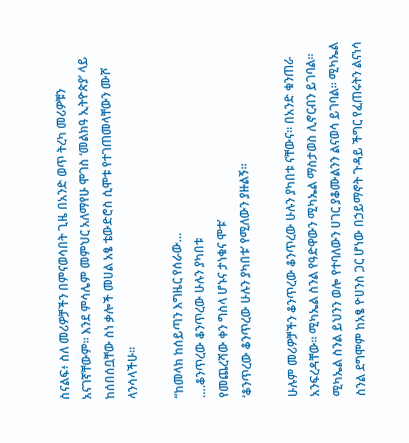ስናልፍ፥ ስለ መሪዎቻችን በምናወሳበት ጊዜ በአንድ ወጥ ትረካ መሪዎቹን አናገኛቸውም። እንደ ምሳሌም መምህር አለማየሁ ሞገስ ‘መልክዓ ኢትዮጵያ’ ላይ ከሰበሰቧቸው ስነ ቃሎች መሀል አፄ ቴውድሮስ ሲሞቱ የተገጠመላቸውን ሙሾ ላንሳላችሁ።

“ከመላክ ከሰይጣን እግዜር የሰራው…
….ቆንጥረው ቆንጥረው ሁሉን ያካበቱ
የመጨረሻው ቀን ግስላ ሆኑና ታነቁና ሞቱ’
‘ቆንጥረው ቆንጥረው ሁሉን ያካበቱ’ የሚለውን ያዙልኝ።

ሁሉም መሪዎቻችን ቆንጥረው ቆንጥረው ሁሉን ያካበቱ ናቸውና። በአንድ ቁንጠራ አንፍረዳቸው። ሚካኤል ስንል የዓድዋውን ሚካኤል ማስታወስ ሊኖርብን ይገባል። ሚካኤል ስንል ይህንን ወሎ የተባለውን ሀገር ያቆሙልንን ልናወሳ ይገባል። ሚካኤል ስንል ደግሞም ከአፄ ዮሀንስ ጋር ሆነው በኃይማኖት ጉዳይ ችግር የፈጠሩትን ልናነሳ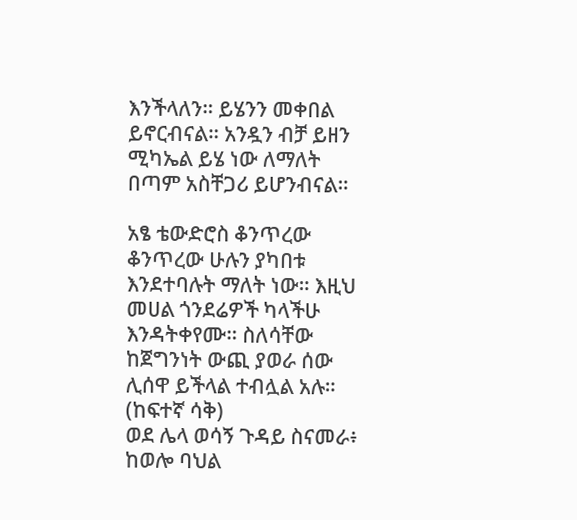እንችላለን። ይሄንን መቀበል ይኖርብናል። አንዷን ብቻ ይዘን ሚካኤል ይሄ ነው ለማለት በጣም አስቸጋሪ ይሆንብናል።

አፄ ቴውድሮስ ቆንጥረው ቆንጥረው ሁሉን ያካበቱ እንደተባሉት ማለት ነው። እዚህ መሀል ጎንደሬዎች ካላችሁ እንዳትቀየሙ። ስለሳቸው ከጀግንነት ውጪ ያወራ ሰው ሊሰዋ ይችላል ተብሏል አሉ። (ከፍተኛ ሳቅ)
ወደ ሌላ ወሳኝ ጉዳይ ስናመራ፥ ከወሎ ባህል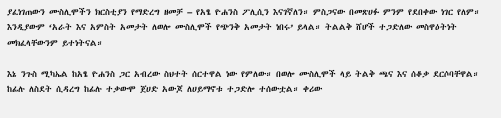ያፈነገጠውን ሙስሊሞችን ክርስቲያን የማድረግ ዘመቻ – የአፄ ዮሐንስ ፖሊሲን እናገኛለን። ምስጋናው በመጽሀፉ ምንም የደበቀው ነገር የለም። እንዲያውም ‘አራት እና አምስት አመታት ለወሎ ሙስሊሞች የጭንቅ አመታት ነበሩ’ ይላል። ትልልቅ ሸሆች ተጋድለው መስዋዕትነት መክፈላቸውንም ይተነትናል።

እኔ ንጉስ ሚካኤል ከአፄ ዮሐንስ ጋር አብረው ስህተት ሰርተዋል ነው የምለው። በወሎ ሙስሊሞች ላይ ትልቅ ጫና እና ሰቆቃ ደርሶባቸዋል። ከፊሉ ለስደት ሲዳረግ ከፊሉ ተቃውሞ ጀሀድ አውጆ ለሀይማኖቱ ተጋድሎ ተሰውቷል። ቀሪው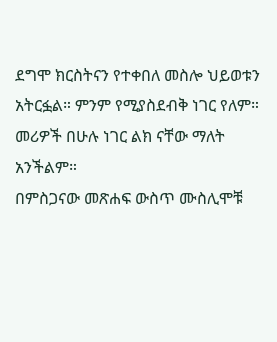ደግሞ ክርስትናን የተቀበለ መስሎ ህይወቱን አትርፏል። ምንም የሚያስደብቅ ነገር የለም። መሪዎች በሁሉ ነገር ልክ ናቸው ማለት አንችልም።
በምስጋናው መጽሐፍ ውስጥ ሙስሊሞቹ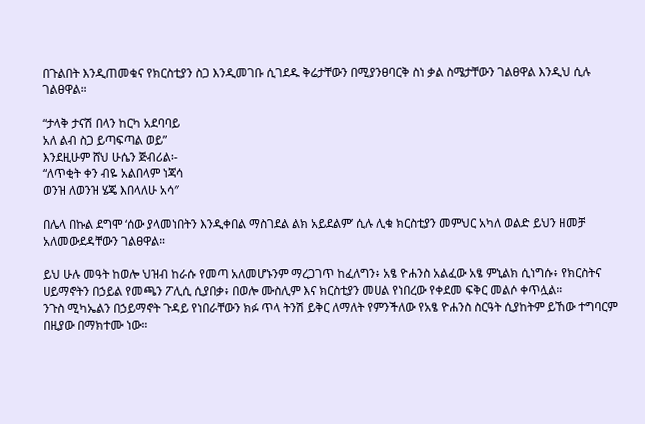በጉልበት እንዲጠመቁና የክርስቲያን ስጋ እንዲመገቡ ሲገደዱ ቅሬታቸውን በሚያንፀባርቅ ስነ ቃል ስሜታቸውን ገልፀዋል እንዲህ ሲሉ ገልፀዋል።

“ታላቅ ታናሽ በላን ከርካ አደባባይ
አለ ልብ ስጋ ይጣፍጣል ወይ”
እንደዚሁም ሸህ ሁሴን ጅብሪል፡-
“ለጥቂት ቀን ብዬ አልበላም ነጃሳ
ወንዝ ለወንዝ ሄጄ እበላለሁ አሳ″

በሌላ በኩል ደግሞ ‘ሰው ያላመነበትን እንዲቀበል ማስገደል ልክ አይደልም’ ሲሉ ሊቁ ክርስቲያን መምህር አካለ ወልድ ይህን ዘመቻ አለመውደዳቸውን ገልፀዋል።

ይህ ሁሉ መዓት ከወሎ ህዝብ ከራሱ የመጣ አለመሆኑንም ማረጋገጥ ከፈለግን፥ አፄ ዮሐንስ አልፈው አፄ ምኒልክ ሲነግሱ፥ የክርስትና ሀይማኖትን በኃይል የመጫን ፖሊሲ ሲያበቃ፥ በወሎ ሙስሊም እና ክርስቲያን መሀል የነበረው የቀደመ ፍቅር መልሶ ቀጥሏል።
ንጉስ ሚካኤልን በኃይማኖት ጉዳይ የነበራቸውን ክፉ ጥላ ትንሽ ይቅር ለማለት የምንችለው የአፄ ዮሐንስ ስርዓት ሲያከትም ይኸው ተግባርም በዚያው በማክተሙ ነው።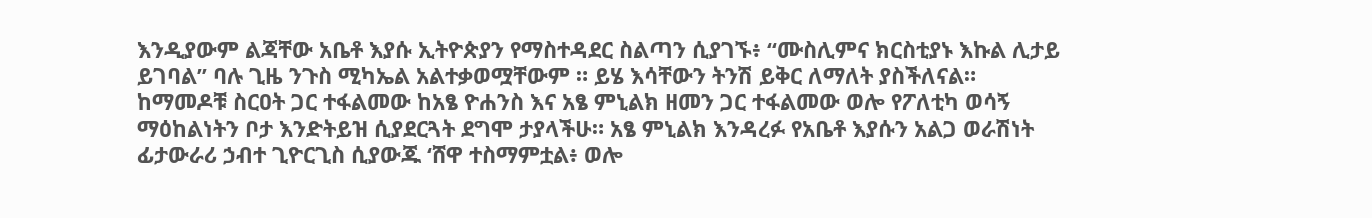እንዲያውም ልጃቸው አቤቶ እያሱ ኢትዮጵያን የማስተዳደር ስልጣን ሲያገኙ፥ “ሙስሊምና ክርስቲያኑ እኩል ሊታይ ይገባል” ባሉ ጊዜ ንጉስ ሚካኤል አልተቃወሟቸውም ። ይሄ እሳቸውን ትንሽ ይቅር ለማለት ያስችለናል።
ከማመዶቹ ስርዐት ጋር ተፋልመው ከአፄ ዮሐንስ እና አፄ ምኒልክ ዘመን ጋር ተፋልመው ወሎ የፖለቲካ ወሳኝ ማዕከልነትን ቦታ እንድትይዝ ሲያደርጓት ደግሞ ታያላችሁ። አፄ ምኒልክ እንዳረፉ የአቤቶ እያሱን አልጋ ወራሽነት ፊታውራሪ ኃብተ ጊዮርጊስ ሲያውጁ ‘ሸዋ ተስማምቷል፥ ወሎ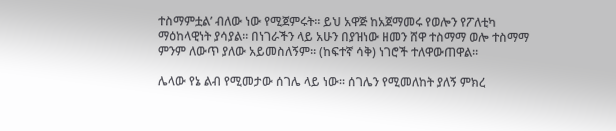ተስማምቷል’ ብለው ነው የሚጀምሩት። ይህ አዋጅ ከአጀማመሩ የወሎን የፖለቲካ ማዕከላዊነት ያሳያል። በነገራችን ላይ አሁን በያዝነው ዘመን ሸዋ ተስማማ ወሎ ተስማማ ምንም ለውጥ ያለው አይመስለኝም። (ከፍተኛ ሳቅ) ነገሮች ተለዋውጠዋል።

ሌላው የኔ ልብ የሚመታው ሰገሌ ላይ ነው። ሰገሌን የሚመለከት ያለኝ ምክረ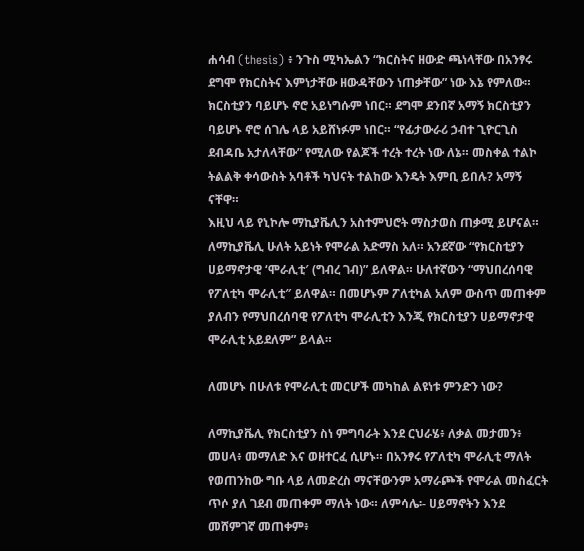ሐሳብ (thesis) ፥ ንጉስ ሚካኤልን “ክርስትና ዘውድ ጫነላቸው በአንፃሩ ደግሞ የክርስትና እምነታቸው ዘውዳቸውን ነጠቃቸው” ነው እኔ የምለው። ክርስቲያን ባይሆኑ ኖሮ አይነግሱም ነበር። ደግሞ ደንበኛ አማኝ ክርስቲያን ባይሆኑ ኖሮ ሰገሌ ላይ አይሸነፉም ነበር። “የፊታውራሪ ኃብተ ጊዮርጊስ ደብዳቤ አታለላቸው” የሚለው የልጆች ተረት ተረት ነው ለኔ። መስቀል ተልኮ ትልልቅ ቀሳውስት አባቶች ካህናት ተልከው እንዴት እምቢ ይበሉ? አማኝ ናቸዋ።
እዚህ ላይ የኒኮሎ ማኪያቬሊን አስተምህሮት ማስታወስ ጠቃሚ ይሆናል። ለማኪያቬሊ ሁለት አይነት የሞራል አድማስ አለ። አንደኛው “የክርስቲያን ሀይማኖታዊ ‘ሞራሊቲ′ (ግብረ ገብ)” ይለዋል። ሁለተኛውን “ማህበረሰባዊ የፖለቲካ ሞራሊቲ″ ይለዋል። በመሆኑም ፖለቲካል አለም ውስጥ መጠቀም ያለብን የማህበረሰባዊ የፖለቲካ ሞራሊቲን እንጂ የክርስቲያን ሀይማኖታዊ ሞራሊቲ አይደለም” ይላል።

ለመሆኑ በሁለቱ የሞራሊቲ መርሆች መካከል ልዩነቱ ምንድን ነው?

ለማኪያቬሊ የክርስቲያን ስነ ምግባራት እንደ ርህራሄ፥ ለቃል መታመን፥ መሀላ፥ መማለድ እና ወዘተርፈ ሲሆኑ። በአንፃሩ የፖለቲካ ሞራሊቲ ማለት የወጠንከው ግቡ ላይ ለመድረስ ማናቸውንም አማራጮች የሞራል መስፈርት ጥሶ ያለ ገደብ መጠቀም ማለት ነው። ለምሳሌ፡- ሀይማኖትን እንደ መሸምገኛ መጠቀም፥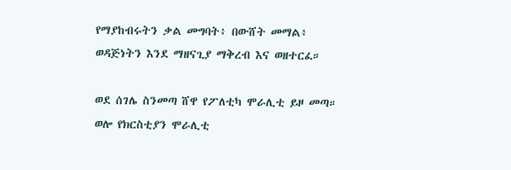የማያከብሩትን ቃል መግባት፥ በውሸት መማል፥ ወዳጅነትን እንደ ማዘናጊያ ማቅረብ እና ወዘተርፈ።

ወደ ሰገሌ ስንመጣ ሸዋ የፖለቲካ ሞራሊቲ ይዞ መጣ። ወሎ የክርስቲያን ሞራሊቲ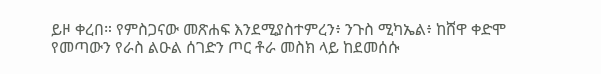ይዞ ቀረበ። የምስጋናው መጽሐፍ እንደሚያስተምረን፥ ንጉስ ሚካኤል፥ ከሸዋ ቀድሞ የመጣውን የራስ ልዑል ሰገድን ጦር ቶራ መስክ ላይ ከደመሰሱ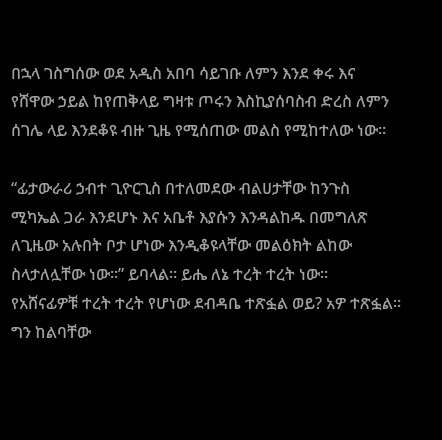በኋላ ገስግሰው ወደ አዲስ አበባ ሳይገቡ ለምን እንደ ቀሩ እና የሸዋው ኃይል ከየጠቅላይ ግዛቱ ጦሩን እስኪያሰባስብ ድረስ ለምን ሰገሌ ላይ እንደቆዩ ብዙ ጊዜ የሚሰጠው መልስ የሚከተለው ነው።

“ፊታውራሪ ኃብተ ጊዮርጊስ በተለመደው ብልሀታቸው ከንጉስ ሚካኤል ጋራ እንደሆኑ እና አቤቶ እያሱን እንዳልከዱ በመግለጽ ለጊዜው አሉበት ቦታ ሆነው እንዲቆዩላቸው መልዕክት ልከው ስላታለሏቸው ነው።” ይባላል። ይሔ ለኔ ተረት ተረት ነው።
የአሸናፊዎቹ ተረት ተረት የሆነው ደብዳቤ ተጽፏል ወይ? አዎ ተጽፏል። ግን ከልባቸው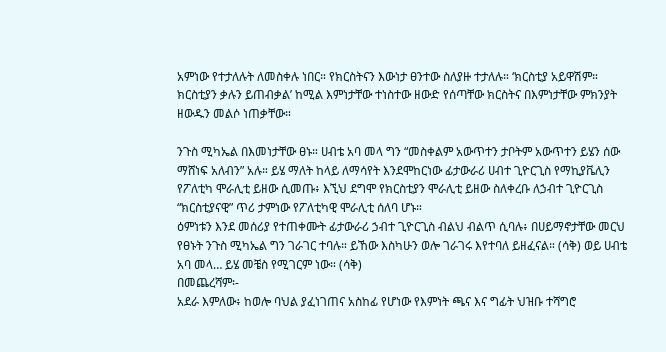አምነው የተታለሉት ለመስቀሉ ነበር። የክርስትናን እውነታ ፀንተው ስለያዙ ተታለሉ። ‘ክርስቲያ አይዋሽም። ክርስቲያን ቃሉን ይጠብቃል’ ከሚል እምነታቸው ተነስተው ዘውድ የሰጣቸው ክርስትና በእምነታቸው ምክንያት ዘውዱን መልሶ ነጠቃቸው።

ንጉስ ሚካኤል በእመነታቸው ፀኑ። ሀብቴ አባ መላ ግን “መስቀልም አውጥተን ታቦትም አውጥተን ይሄን ሰው ማሸነፍ አለብን” አሉ። ይሄ ማለት ከላይ ለማሳየት እንደሞከርነው ፊታውራሪ ሀብተ ጊዮርጊስ የማኪያቬሊን የፖለቲካ ሞራሊቲ ይዘው ሲመጡ፥ እኚህ ደግሞ የክርስቲያን ሞራሊቲ ይዘው ስለቀረቡ ለኃብተ ጊዮርጊስ “ክርስቲያናዊ” ጥሪ ታምነው የፖለቲካዊ ሞራሊቲ ሰለባ ሆኑ።
ዕምነቱን እንደ መሰሪያ የተጠቀሙት ፊታውራሪ ኃብተ ጊዮርጊስ ብልህ ብልጥ ሲባሉ፥ በሀይማኖታቸው መርህ የፀኑት ንጉስ ሚካኤል ግን ገራገር ተባሉ። ይኸው እስካሁን ወሎ ገራገሩ እየተባለ ይዘፈናል። (ሳቅ) ወይ ሀብቴ አባ መላ… ይሄ መቼስ የሚገርም ነው። (ሳቅ)
በመጨረሻም፡-
አደራ እምለው፥ ከወሎ ባህል ያፈነገጠና አስከፊ የሆነው የእምነት ጫና እና ግፊት ህዝቡ ተሻግሮ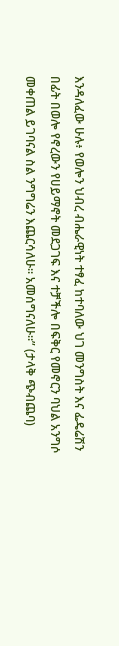እንዳለፈው ሁሉ፥ የወሎን ህብረ ብሔራዊነት ተፃፈ ከተባለው ህገ መንግስት እና ፌዴሬሽን በፊት በወሎ የኖረውን የሀይማኖት መደጋገፍ እና ተቻችሎ በፍቅር የመኖርን ባህል አንግሶ መቀጠል ይገባናል ስል ንግግሬን እጨርሳለሁ። አመሰግናለሁ።” (ታላቅ ጭብጨባ)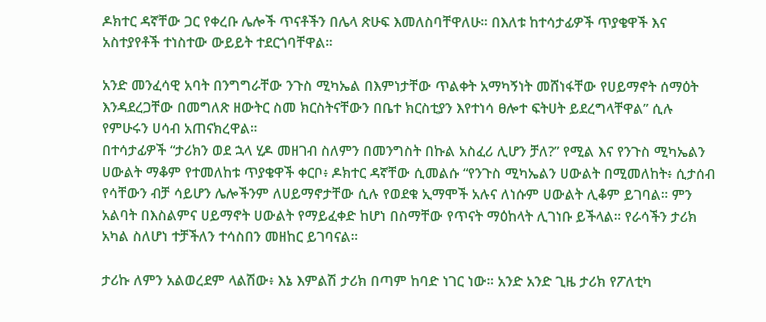ዶክተር ዳኛቸው ጋር የቀረቡ ሌሎች ጥናቶችን በሌላ ጽሁፍ እመለስባቸዋለሁ። በእለቱ ከተሳታፊዎች ጥያቄዋች እና አስተያየቶች ተነስተው ውይይት ተደርጎባቸዋል።

አንድ መንፈሳዊ አባት በንግግራቸው ንጉስ ሚካኤል በእምነታቸው ጥልቀት አማካኝነት መሸነፋቸው የሀይማኖት ሰማዕት እንዳደረጋቸው በመግለጽ ዘውትር ስመ ክርስትናቸውን በቤተ ክርስቲያን እየተነሳ ፀሎተ ፍትሀት ይደረግላቸዋል” ሲሉ የምሁሩን ሀሳብ አጠናክረዋል።
በተሳታፊዎች “ታሪክን ወደ ኋላ ሂዶ መዘገብ ስለምን በመንግስት በኩል አስፈሪ ሊሆን ቻለ?” የሚል እና የንጉስ ሚካኤልን ሀውልት ማቆም የተመለከቱ ጥያቄዋች ቀርቦ፥ ዶክተር ዳኛቸው ሲመልሱ “የንጉስ ሚካኤልን ሀውልት በሚመለከት፥ ሲታሰብ የሳቸውን ብቻ ሳይሆን ሌሎችንም ለሀይማኖታቸው ሲሉ የወደቁ ኢማሞች አሉና ለነሱም ሀውልት ሊቆም ይገባል። ምን አልባት በእስልምና ሀይማኖት ሀውልት የማይፈቀድ ከሆነ በስማቸው የጥናት ማዕከላት ሊገነቡ ይችላል። የራሳችን ታሪክ አካል ስለሆነ ተቻችለን ተሳስበን መዘከር ይገባናል።

ታሪኩ ለምን አልወረደም ላልሽው፥ እኔ እምልሽ ታሪክ በጣም ከባድ ነገር ነው። አንድ አንድ ጊዜ ታሪክ የፖለቲካ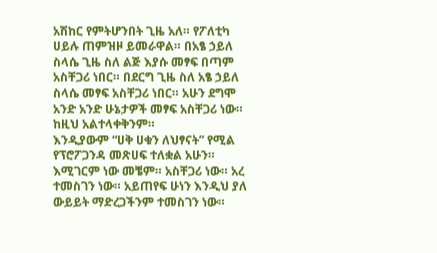አሽከር የምትሆንበት ጊዜ አለ። የፖለቲካ ሀይሉ ጠምዝዞ ይመራዋል። በአፄ ኃይለ ስላሴ ጊዜ ስለ ልጅ እያሱ መፃፍ በጣም አስቸጋሪ ነበር። በደርግ ጊዜ ስለ አፄ ኃይለ ስላሴ መፃፍ አስቸጋሪ ነበር። አሁን ደግሞ አንድ አንድ ሁኔታዎች መፃፍ አስቸጋሪ ነው። ከዚህ አልተላቀቅንም።
እንዲያውም “ሀቅ ሀቁን ለህፃናት” የሚል የፕሮፖጋንዳ መጽሀፍ ተለቋል አሁን። እሚገርም ነው መቼም። አስቸጋሪ ነው። አረ ተመስገን ነው። አይጠየፍ ሁነን እንዲህ ያለ ውይይት ማድረጋችንም ተመስገን ነው።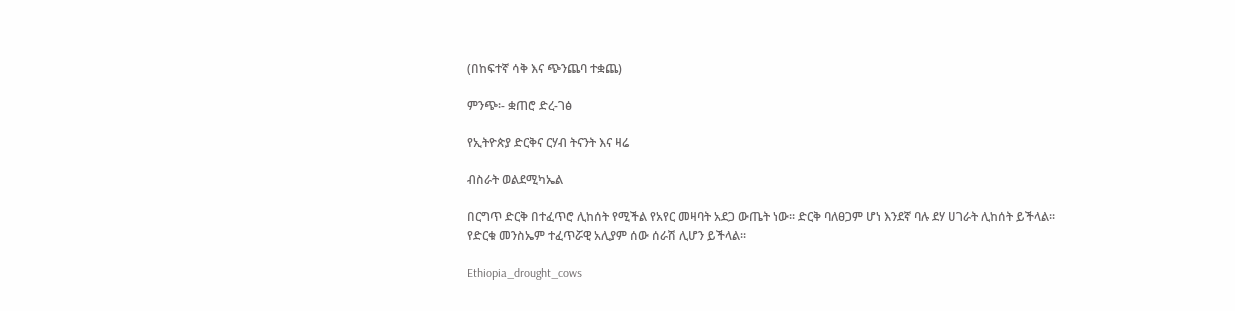(በከፍተኛ ሳቅ እና ጭንጨባ ተቋጨ)

ምንጭ፡- ቋጠሮ ድረ-ገፅ

የኢትዮጵያ ድርቅና ርሃብ ትናንት እና ዛሬ

ብስራት ወልደሚካኤል

በርግጥ ድርቅ በተፈጥሮ ሊከሰት የሚችል የአየር መዛባት አደጋ ውጤት ነው፡፡ ድርቅ ባለፀጋም ሆነ እንደኛ ባሉ ደሃ ሀገራት ሊከሰት ይችላል፡፡ የድርቁ መንስኤም ተፈጥሯዊ አሊያም ሰው ሰራሽ ሊሆን ይችላል፡፡

Ethiopia_drought_cows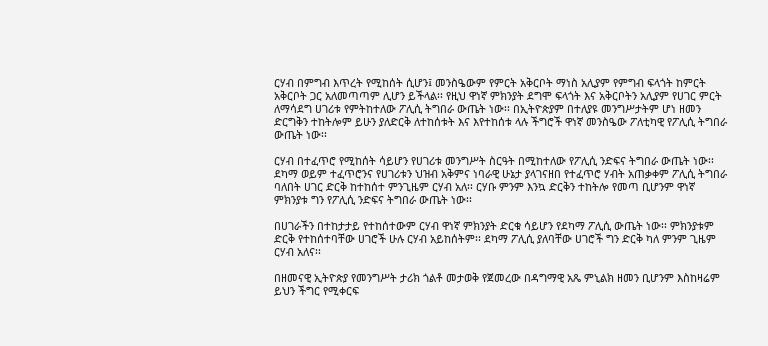ርሃብ በምግብ እጥረት የሚከሰት ሲሆን፤ መንስዔውም የምርት አቅርቦት ማነስ አሊያም የምግብ ፍላጎት ከምርት አቅርቦት ጋር አለመጣጣም ሊሆን ይችላል፡፡ የዚህ ዋነኛ ምክንያት ደግሞ ፍላጎት እና አቅርቦትን አሊያም የሀገር ምርት ለማሳደግ ሀገሪቱ የምትከተለው ፖሊሲ ትግበራ ውጤት ነው፡፡ በኢትዮጵያም በተለያዩ መንግሥታትም ሆነ ዘመን ድርግቅን ተከትሎም ይሁን ያለድርቅ ለተከሰቱት እና እየተከሰቱ ላሉ ችግሮች ዋነኛ መንስዔው ፖለቲካዊ የፖሊሲ ትግበራ ውጤት ነው፡፡

ርሃብ በተፈጥሮ የሚከሰት ሳይሆን የሀገሪቱ መንግሥት ስርዓት በሚከተለው የፖሊሲ ንድፍና ትግበራ ውጤት ነው፡፡ ደካማ ወይም ተፈጥሮንና የሀገሪቱን ህዝብ አቅምና ነባራዊ ሁኔታ ያላገናዘበ የተፈጥሮ ሃብት አጠቃቀም ፖሊሲ ትግበራ ባለበት ሀገር ድርቅ ከተከሰተ ምንጊዜም ርሃብ አለ፡፡ ርሃቡ ምንም እንኳ ድርቅን ተከትሎ የመጣ ቢሆንም ዋነኛ ምክንያቱ ግን የፖሊሲ ንድፍና ትግበራ ውጤት ነው፡፡

በሀገራችን በተከታታይ የተከሰተውም ርሃብ ዋነኛ ምክንያት ድርቁ ሳይሆን የደካማ ፖሊሲ ውጤት ነው፡፡ ምክንያቱም ድርቅ የተከሰተባቸው ሀገሮች ሁሉ ርሃብ አይከሰትም፡፡ ደካማ ፖሊሲ ያለባቸው ሀገሮች ግን ድርቅ ካለ ምንም ጊዜም ርሃብ አለና፡፡

በዘመናዊ ኢትዮጵያ የመንግሥት ታሪክ ጎልቶ መታወቅ የጀመረው በዳግማዊ አጼ ምኒልክ ዘመን ቢሆንም እስከዛሬም ይህን ችግር የሚቀርፍ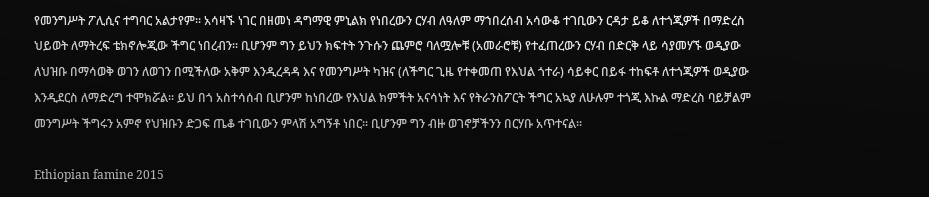የመንግሥት ፖሊሲና ተግባር አልታየም፡፡ አሳዛኙ ነገር በዘመነ ዳግማዊ ምኒልክ የነበረውን ርሃብ ለዓለም ማኀበረሰብ አሳውቆ ተገቢውን ርዳታ ይቆ ለተጎጂዎች በማድረስ ህይወት ለማትረፍ ቴክኖሎጂው ችግር ነበረብን፡፡ ቢሆንም ግን ይህን ክፍተት ንጉሱን ጨምሮ ባለሟሎቹ (አመራሮቹ) የተፈጠረውን ርሃብ በድርቅ ላይ ሳያመሃኙ ወዲያው ለህዝቡ በማሳወቅ ወገን ለወገን በሚችለው አቅም እንዲረዳዳ እና የመንግሥት ካዝና (ለችግር ጊዜ የተቀመጠ የእህል ጎተራ) ሳይቀር በይፋ ተከፍቶ ለተጎጂዎች ወዲያው እንዲደርስ ለማድረግ ተሞክሯል፡፡ ይህ በጎ አስተሳሰብ ቢሆንም ከነበረው የእህል ክምችት አናሳነት እና የትራንስፖርት ችግር አኳያ ለሁሉም ተጎጂ እኩል ማድረስ ባይቻልም መንግሥት ችግሩን አምኖ የህዝቡን ድጋፍ ጤቆ ተገቢውን ምላሽ አግኝቶ ነበር፡፡ ቢሆንም ግን ብዙ ወገኖቻችንን በርሃቡ አጥተናል፡፡

Ethiopian famine 2015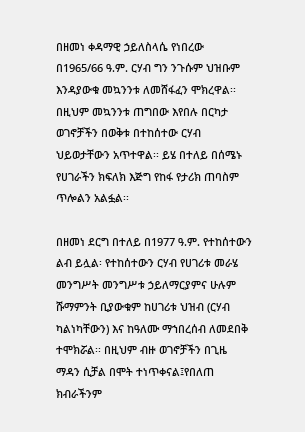በዘመነ ቀዳማዊ ኃይለስላሴ የነበረው በ1965/66 ዓ.ም. ርሃብ ግን ንጉሱም ህዝቡም እንዳያውቁ መኳንንቱ ለመሸፋፈን ሞክረዋል፡፡ በዚህም መኳንንቱ ጠግበው እየበሉ በርካታ ወገኖቻችን በወቅቱ በተከሰተው ርሃብ ህይወታቸውን አጥተዋል፡፡ ይሄ በተለይ በሰሜኑ የሀገራችን ክፍለክ እጅግ የከፋ የታሪክ ጠባስም ጥሎልን አልፏል፡፡

በዘመነ ደርግ በተለይ በ1977 ዓ.ም. የተከሰተውን ልብ ይሏል፡ የተከሰተውን ርሃብ የሀገሪቱ መራሄ መንግሥት መንግሥቱ ኃይለማርያምና ሁሉም ሹማምንት ቢያውቁም ከሀገሪቱ ህዝብ (ርሃብ ካልነካቸውን) እና ከዓለሙ ማኀበረሰብ ለመደበቅ ተሞክሯል፡፡ በዚህም ብዙ ወገኖቻችን በጊዜ ማዳን ሲቻል በሞት ተነጥቀናል፤የበለጠ ክብራችንም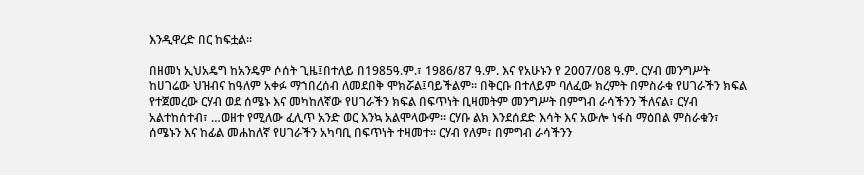እንዲዋረድ በር ከፍቷል፡፡

በዘመነ ኢህአዴግ ከአንዴም ሶሰት ጊዜ፤በተለይ በ1985ዓ.ም.፣ 1986/87 ዓ.ም. እና የአሁኑን የ 2007/08 ዓ.ም. ርሃብ መንግሥት ከሀገሬው ህዝብና ከዓለም አቀፉ ማኀበረሰብ ለመደበቅ ሞክሯል፤ባይችልም፡፡ በቅርቡ በተለይም ባለፈው ክረምት በምስራቁ የሀገራችን ክፍል የተጀመረው ርሃብ ወደ ሰሜኑ እና መካከለኛው የሀገራችን ክፍል በፍጥነት ቢዛመትም መንግሥት በምግብ ራሳችንን ችለናል፣ ርሃብ አልተከሰተብ፣ …ወዘተ የሚለው ፈሊጥ አንድ ወር እንኳ አልሞላውም፡፡ ርሃቡ ልክ እንደሰደድ እሳት እና አውሎ ነፋስ ማዕበል ምስራቁን፣ ሰሜኑን እና ከፊል መሐከለኛ የሀገራችን አካባቢ በፍጥነት ተዛመተ፡፡ ርሃብ የለም፣ በምግብ ራሳችንን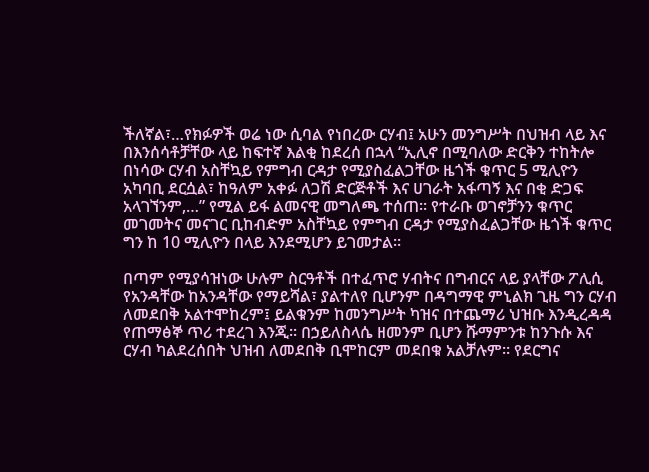ችለኛል፣…የክፉዎች ወሬ ነው ሲባል የነበረው ርሃብ፤ አሁን መንግሥት በህዝብ ላይ እና በእንሰሳቶቻቸው ላይ ከፍተኛ እልቂ ከደረሰ በኋላ “ኢሊኖ በሚባለው ድርቅን ተከትሎ በነሳው ርሃብ አስቸኳይ የምግብ ርዳታ የሚያስፈልጋቸው ዜጎች ቁጥር 5 ሚሊዮን አካባቢ ደርሷል፣ ከዓለም አቀፉ ለጋሽ ድርጅቶች እና ሀገራት አፋጣኝ እና በቂ ድጋፍ አላገኘንም,…” የሚል ይፋ ልመናዊ መግለጫ ተሰጠ፡፡ የተራቡ ወገኖቻንን ቁጥር መገመትና መናገር ቢከብድም አስቸኳይ የምግብ ርዳታ የሚያስፈልጋቸው ዜጎች ቁጥር ግን ከ 10 ሚሊዮን በላይ እንደሚሆን ይገመታል፡፡

በጣም የሚያሳዝነው ሁሉም ስርዓቶች በተፈጥሮ ሃብትና በግብርና ላይ ያላቸው ፖሊሲ የአንዳቸው ከአንዳቸው የማይሻል፣ ያልተለየ ቢሆንም በዳግማዊ ምኒልክ ጊዜ ግን ርሃብ ለመደበቅ አልተሞከረም፤ ይልቁንም ከመንግሥት ካዝና በተጨማሪ ህዝቡ እንዲረዳዳ የጠማፅኞ ጥሪ ተደረገ እንጂ፡፡ በኃይለስላሴ ዘመንም ቢሆን ሹማምንቱ ከንጉሱ እና ርሃብ ካልደረሰበት ህዝብ ለመደበቅ ቢሞከርም መደበቁ አልቻሉም፡፡ የደርግና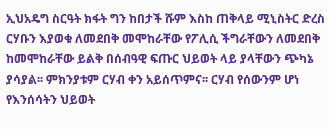ኢህአዴግ ስርዓት ክፋት ግን ከበታች ሹም እስከ ጠቅላይ ሚኒስትር ድረስ ርሃቡን እያወቁ ለመደበቅ መሞከራቸው የፖሊሲ ችግራቸውን ለመደበቅ ከመሞከራቸው ይልቅ በሰብዓዊ ፍጡር ህይወት ላይ ያላቸውን ጭካኔ ያሳያል፡፡ ምክንያቱም ርሃብ ቀን አይሰጥምና፡፡ ርሃብ የሰውንም ሆነ የእንሰሳትን ህይወት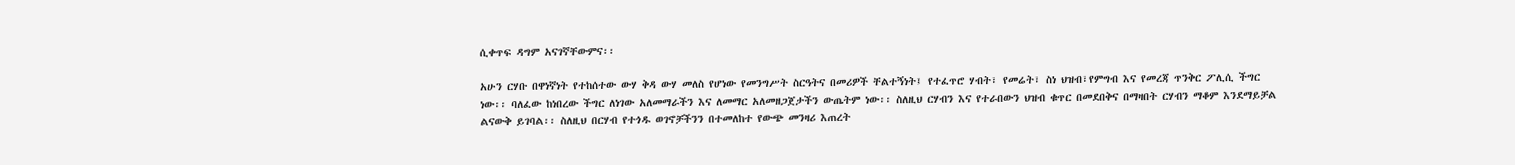ሲቀጥፍ ዳግም አናገኛቸውምና፡፡

አሁን ርሃቡ በዋነኛነት የተከሰተው ውሃ ቅዳ ውሃ መለስ የሆነው የመንግሥት ስርዓትና በመሪዎች ቸልተኝነት፤ የተፈጥሮ ሃብት፣ የመሬት፣ ስነ ህዝብ፣የምግብ እና የመረጃ ጥንቅር ፖሊሲ ችግር ነው፡፡ ባለፈው ከነበረው ችግር ለነገው አለመማራችን እና ለመማር አለመዘጋጀታችን ውጤትም ነው፡፡ ስለዚህ ርሃብን እና የተራበውን ህዝብ ቁጥር በመደበቅና በማዛበት ርሃብን ማቆም እንደማይቻል ልናውቅ ይገባል፡፡ ስለዚህ በርሃብ የተጎዱ ወገኖቻችንን በተመለከተ የውጭ መንዛሪ እጠረት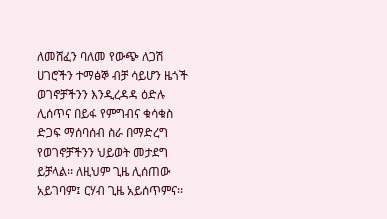ለመሸፈን ባለመ የውጭ ለጋሽ ሀገሮችን ተማፅኞ ብቻ ሳይሆን ዜጎች ወገኖቻችንን እንዲረዳዳ ዕድሉ ሊሰጥና በይፋ የምግብና ቁሳቁስ ድጋፍ ማሰባሰብ ስራ በማድረግ የወገኖቻችንን ህይወት መታደግ ይቻላል፡፡ ለዚህም ጊዜ ሊሰጠው አይገባም፤ ርሃብ ጊዜ አይሰጥምና፡፡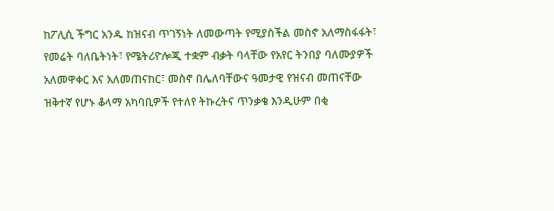ከፖሊሲ ችግር አንዱ ከዝናብ ጥገኝነት ለመውጣት የሚያስችል መስኖ አለማስፋፋት፣ የመሬት ባለቤትነት፣ የሜትሪዮሎጂ ተቋም ብቃት ባላቸው የአየር ትንበያ ባለሙያዎች አለመዋቀር እና አለመጠናከር፣ መስኖ በሌለባቸውና ዓመታዊ የዝናብ መጠናቸው ዝቅተኛ የሆኑ ቆላማ አካባቢዎች የተለየ ትኩረትና ጥንቃቄ እንዲሁም በቂ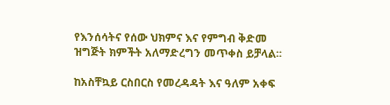የእንሰሳትና የሰው ህክምና እና የምግብ ቅድመ ዝግጅት ክምችት አለማድረግን መጥቀስ ይቻላል፡፡

ከአስቸኳይ ርስበርስ የመረዳዳት እና ዓለም አቀፍ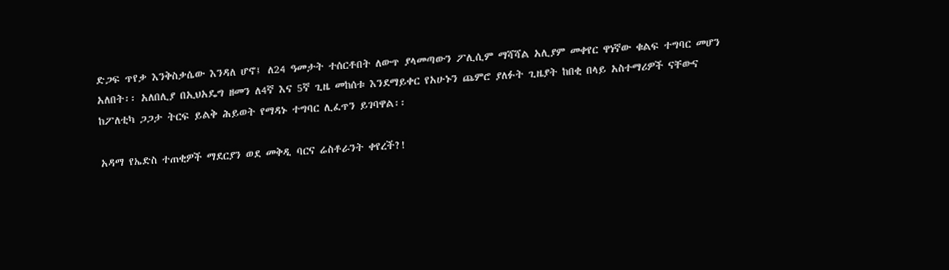ድጋፍ ጥየቃ እንቅስቃሴው እንዳለ ሆኖ፤ ለ24 ዓመታት ተሰርቶበት ለውጥ ያላመጣውን ፖሊሲም ማሻሻል አሊያም መቀየር ዋነኛው ቁልፍ ተግባር መሆን አለበት፡፡ አለበሊያ በኢህአዴግ ዘመን ለ4ኛ እና 5ኛ ጊዜ መከሰቱ እንደማይቀር የአሁኑን ጨምሮ ያለፉት ጊዜያት ከበቂ በላይ አስተማሪዎች ናቸውና ከፖለቲካ ጋጋታ ትርፍ ይልቅ ሕይወት የማዳኑ ተግባር ሊፈጥን ይገባዋል፡፡

አዳማ የኤድስ ተጠቂዎች ማደርያን ወደ መቅዲ ባርና ሬስቶራንት ቀየረች?!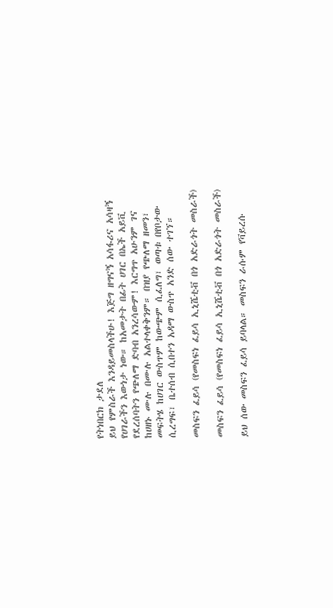የትነበርክ ታደለ
ይህ የምስራች እንዳይመስላችሁ! እጅግ ዘግናኝ አሳፋሪና አሳዛኝ የሀገራችን እውነታ ነው። ከአመታት በፊት ሀገር በኤች አይቪ የደረሰባትን የጭለማ ድባብ አንረሳውም! እርግጥ አሁንም ገና ከሀዘኑ ሙሉ በሙሉ አልተላቀቅንም። በዝያ የጭለማ ዘመን፣ መፍትሄ ከሀገር ውስጥም ከውጭም ሲፈለግ፣ ወጣቱ በየቦታው ሲረግፍ፣ ቤተሰብ ሲበተን አዳማ ውስጥ አንድ ሰው ተገኘ።

መስፍን ፈይሳ (የመስፍነ ፈይሳ ኢኒሼቲቭ በጎ አድራጎት መስራች)

መስፍን ፈይሳ (የመስፍነ ፈይሳ ኢኒሼቲቭ በጎ አድራጎት መስራች)

ይህ ሰው መስፍን ፈይሳ ይባላል። መስፍን ራሱም የቫይረሱ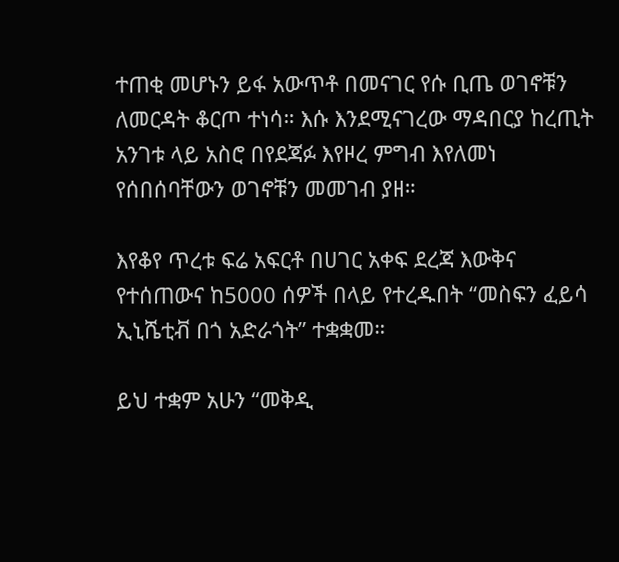ተጠቂ መሆኑን ይፋ አውጥቶ በመናገር የሱ ቢጤ ወገኖቹን ለመርዳት ቆርጦ ተነሳ። እሱ እንደሚናገረው ማዳበርያ ከረጢት አንገቱ ላይ አስሮ በየደጃፉ እየዞረ ምግብ እየለመነ የሰበሰባቸውን ወገኖቹን መመገብ ያዘ።

እየቆየ ጥረቱ ፍሬ አፍርቶ በሀገር አቀፍ ደረጃ እውቅና የተሰጠውና ከ5000 ሰዎች በላይ የተረዱበት “መስፍን ፈይሳ ኢኒሼቲቭ በጎ አድራጎት” ተቋቋመ።

ይህ ተቋም አሁን “መቅዲ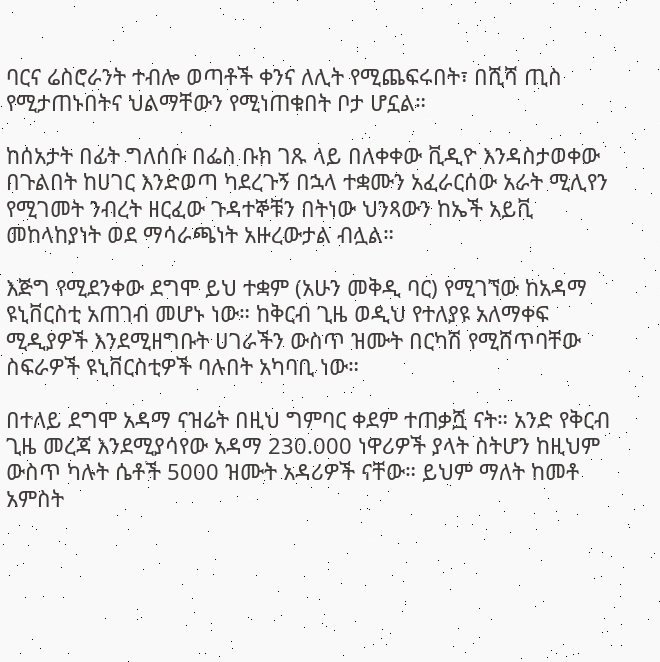ባርና ሬስሮራንት ተብሎ ወጣቶች ቀንና ለሊት የሚጨፍሩበት፣ በሺሻ ጢስ የሚታጠኑበትና ህልማቸውን የሚነጠቁበት ቦታ ሆኗል።

ከሰአታት በፊት ግለሰቡ በፌስ ቡክ ገጹ ላይ በለቀቀው ቪዲዮ እንዳስታወቀው በጉልበት ከሀገር እንድወጣ ካደረጉኝ በኋላ ተቋሙን አፈራርሰው አራት ሚሊየን የሚገመት ንብረት ዘርፈው ጉዳተኞቹን በትነው ህንጻውን ከኤች አይቪ መከላከያነት ወደ ማሳራጫነት አዙረውታል ብሏል።

እጅግ የሚደንቀው ደግሞ ይህ ተቋም (አሁን መቅዲ ባር) የሚገኘው ከአዳማ ዩኒቨርስቲ አጠገብ መሆኑ ነው። ከቅርብ ጊዜ ወዲህ የተለያዩ አለማቀፍ ሚዲያዎች እንደሚዘግቡት ሀገራችን ውስጥ ዝሙት በርካሽ የሚሸጥባቸው ስፍራዎች ዩኒቨርስቲዎች ባሉበት አካባቢ ነው።

በተለይ ደግሞ አዳማ ናዝሬት በዚህ ግምባር ቀደም ተጠቃሿ ናት። አንድ የቅርብ ጊዜ መረጃ እንደሚያሳየው አዳማ 230.000 ነዋሪዎች ያላት ስትሆን ከዚህም ውስጥ ካሉት ሴቶች 5000 ዝሙት አዳሪዎች ናቸው። ይህም ማለት ከመቶ አምስት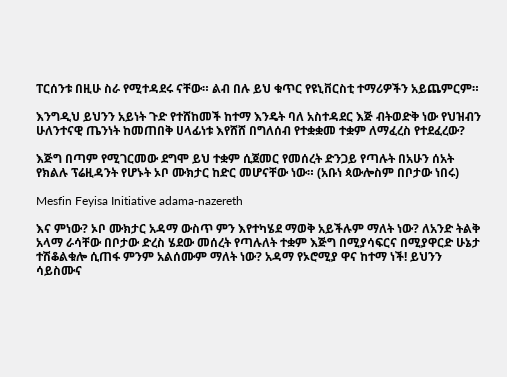ፐርሰንቱ በዚሁ ስራ የሚተዳደሩ ናቸው። ልብ በሉ ይህ ቁጥር የዩኒቨርስቲ ተማሪዎችን አይጨምርም።

እንግዲህ ይህንን አይነት ጉድ የተሸከመች ከተማ እንዴት ባለ አስተዳደር እጅ ብትወድቅ ነው የህዝብን ሁለንተናዊ ጤንነት ከመጠበቅ ሀላፊነቱ እየሸሸ በግለሰብ የተቋቋመ ተቋም ለማፈረስ የተደፈረው?

እጅግ በጣም የሚገርመው ደግሞ ይህ ተቋም ሲጀመር የመሰረት ድንጋይ የጣሉት በአሁን ሰአት የክልሉ ፕሬዚዳንት የሆኑት ኦቦ ሙክታር ከድር መሆናቸው ነው። (አቡነ ጳውሎስም በቦታው ነበሩ)

Mesfin Feyisa Initiative adama-nazereth

እና ምነው? ኦቦ ሙክታር አዳማ ውስጥ ምን እየተካሄደ ማወቅ አይችሉም ማለት ነው? ለአንድ ትልቅ አላማ ራሳቸው በቦታው ድረስ ሄደው መሰረት የጣሉለት ተቋም እጅግ በሚያሳፍርና በሚያዋርድ ሁኔታ ተሽቆልቁሎ ሲጠፋ ምንም አልሰሙም ማለት ነው? አዳማ የኦሮሚያ ዋና ከተማ ነች! ይህንን ሳይስሙና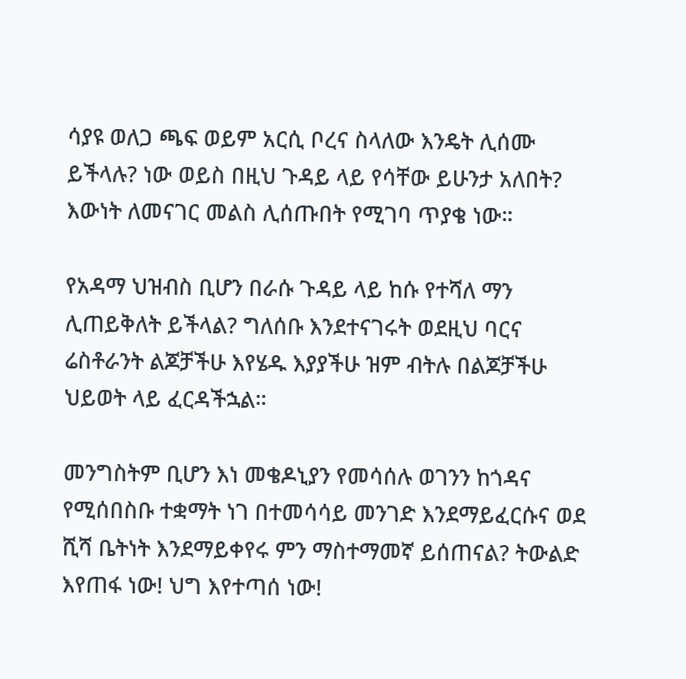ሳያዩ ወለጋ ጫፍ ወይም አርሲ ቦረና ስላለው እንዴት ሊሰሙ ይችላሉ? ነው ወይስ በዚህ ጉዳይ ላይ የሳቸው ይሁንታ አለበት? እውነት ለመናገር መልስ ሊሰጡበት የሚገባ ጥያቄ ነው።

የአዳማ ህዝብስ ቢሆን በራሱ ጉዳይ ላይ ከሱ የተሻለ ማን ሊጠይቅለት ይችላል? ግለሰቡ እንደተናገሩት ወደዚህ ባርና ሬስቶራንት ልጆቻችሁ እየሄዱ እያያችሁ ዝም ብትሉ በልጆቻችሁ ህይወት ላይ ፈርዳችኋል።

መንግስትም ቢሆን እነ መቄዶኒያን የመሳሰሉ ወገንን ከጎዳና የሚሰበስቡ ተቋማት ነገ በተመሳሳይ መንገድ እንደማይፈርሱና ወደ ሺሻ ቤትነት እንደማይቀየሩ ምን ማስተማመኛ ይሰጠናል? ትውልድ እየጠፋ ነው! ህግ እየተጣሰ ነው!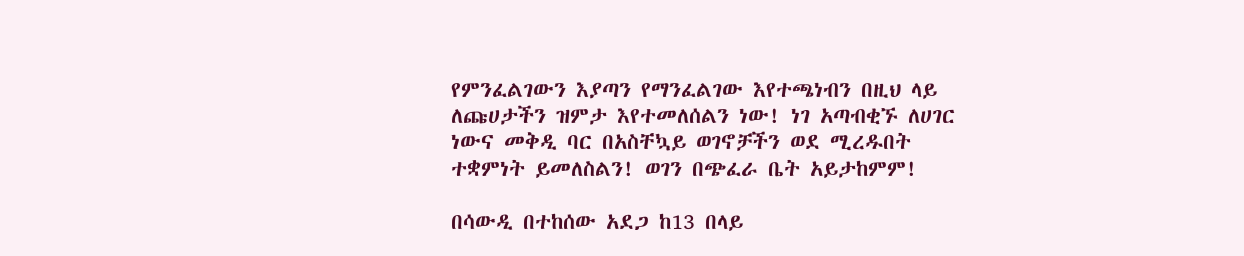የምንፈልገውን እያጣን የማንፈልገው እየተጫነብን በዚህ ላይ ለጩሀታችን ዝምታ እየተመለሰልን ነው! ነገ አጣብቂኙ ለሀገር ነውና መቅዲ ባር በአስቸኳይ ወገኖቻችን ወደ ሚረዱበት ተቋምነት ይመለስልን! ወገን በጭፈራ ቤት አይታከምም!

በሳውዲ በተከሰው አደጋ ከ13 በላይ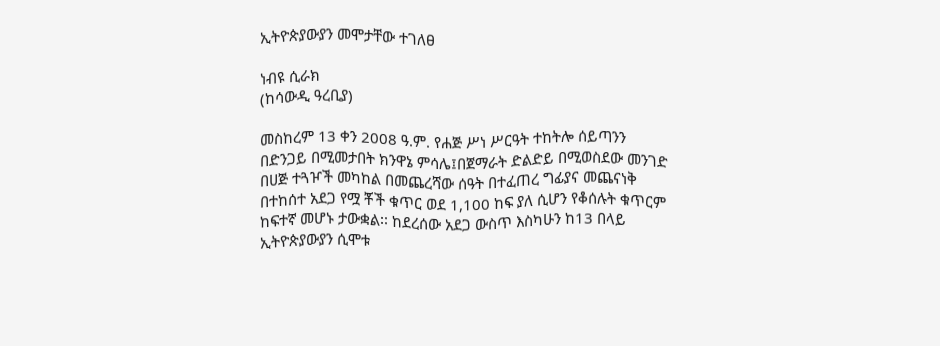ኢትዮጵያውያን መሞታቸው ተገለፀ

ነብዩ ሲራክ
(ከሳውዲ ዓረቢያ)

መስከረም 13 ቀን 2008 ዓ.ም. የሐጅ ሥነ ሥርዓት ተከትሎ ሰይጣንን በድንጋይ በሚመታበት ክንዋኔ ምሳሌ፤በጀማራት ድልድይ በሚወስደው መንገድ በሀጅ ተጓዦች መካከል በመጨረሻው ሰዓት በተፈጠረ ግፊያና መጨናነቅ በተከሰተ አደጋ የሟ ቾች ቁጥር ወደ 1,100 ከፍ ያለ ሲሆን የቆሰሉት ቁጥርም ከፍተኛ መሆኑ ታውቋል፡፡ ከደረሰው አደጋ ውስጥ እስካሁን ከ13 በላይ ኢትዮጵያውያን ሲሞቱ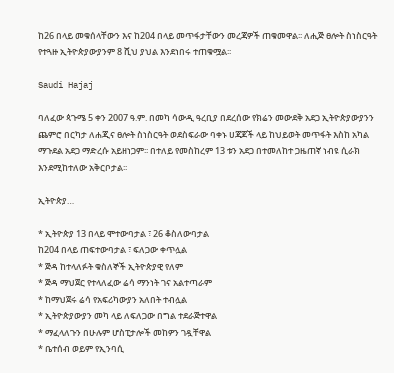ከ26 በላይ መቁሰላቸውን እና ከ204 በላይ መጥፋታቸውን መረጃዎች ጠቁመዋል፡፡ ለሒጅ ፀሎት ስነስርዓት የተጓዙ ኢትዮጵያውያንም 8 ሺህ ያህል እንደነበሩ ተጠቁሟል፡፡

Saudi Hajaj

ባለፈው ጳጉሜ 5 ቀን 2007 ዓ.ም. በመካ ሳውዲ ዓረቢያ በደረሰው የክሬን መውደቅ አደጋ ኢትዮጵያውያንን ጨምሮ በርካታ ለሐጂና ፀሎት ስነስርዓት ወደስፍራው ባቀኑ ሀጃጆች ላይ ከህይወት መጥፋት እስከ አካል ማጉደል አደጋ ማድረሱ አይዘነጋም፡፡ በተለይ የመስከረም 13 ቱን አደጋ በተመለከተ ጋዜጠኛ ነብዩ ሲራክ እንደሚከተለው አቅርቦታል፡፡

ኢትዮጵያ…

* ኢትዮጵያ 13 በላይ ሞተውባታል ፣ 26 ቆስለውባታል
ከ204 በላይ ጠፍተውባታል ፣ ፍለጋው ቀጥሏል
* ጅዳ ከተላለፉት ቁስለኞች ኢትዮጵያዊ የለም
* ጅዳ ማህጀር የተላለፈው ሬሳ ማንነት ገና አልተጣራም
* ከማህጀሩ ሬሳ የአፍሪካውያን አለበት ተብሏል
* ኢትዮጵያውያን መካ ላይ ለፍለጋው በግል ተደራጅተዋል
* ማፈላለጉን በሁሉም ሆስፒታሎች መከዎን ገዷቸዋል
* ቤተሰብ ወይም የኢንባሲ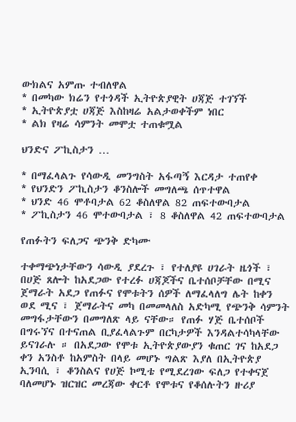ውክልና አምጡ ተብለዋል
* በመካው ክሬን የተጎዳች ኢትዮጵያዊት ሀጃጅ ተገኘች
* ኢትዮጵያቷ ሀጃጅ እስከዛሬ አልታወቀችም ነበር
* ልክ የዛሬ ሳምንት መሞቷ ተጠቁሟል

ህንድና ፖኪስታን …

* በማፈላልጉ የሳውዲ መንግስት አፋጣኝ እርዳታ ተጠየቀ
* የህንድን ፖኪስታን ቆንስሎች መግለጫ ሰጥተዋል
* ህንድ 46 ሞቶባታል 62 ቆስለዋል 82 ጠፍተውባታል
* ፖኪስታን 46 ሞተውባታል ፣ 8 ቆስለዋል 42 ጠፍተውባታል

የጠፉትን ፍለጋና ጭንቅ ድካሙ

ተቀማጭነታቸውን ሳውዲ ያደረጉ ፣ የተለያዩ ሀገራት ዜጎች ፣ በሀጅ ጸሎት ከአደጋው የተረፉ ሀጃጆችና ቤተሰቦቻቸው በሚና ጀማራት አደጋ የጠፉና የሞቱትን ሰዎች ለማፈላለግ ሌት ከቀን ወደ ሚና ፣ ጀማራትና መካ በመመላለስ አድካሚ የጭንቅ ሳምንት መግፋታቸውን በመግለጽ ላይ ናቸው። የጠፉ ሃጅ ቤተሰቦች በግሩኘና በተናጠል ቢያፈላልጉም በርካታዎች እንዳልተሳካላቸው ይናገራሉ ። በአደጋው የሞቱ ኢትዮጵያውያን ቁጠር ገና ከአደጋ ቀን አንስቶ ከአምስት በላይ መሆኑ ግልጽ እያለ በኢትዮጵያ ኢንባሲ ፣ ቆንስልና የሀጅ ኮሚቴ የሚደረገው ፍለጋ የተቀናጀ ባለመሆኑ ዝርዝር መረጃው ቀርቶ የሞቱና የቆሰሉትን ዙሪያ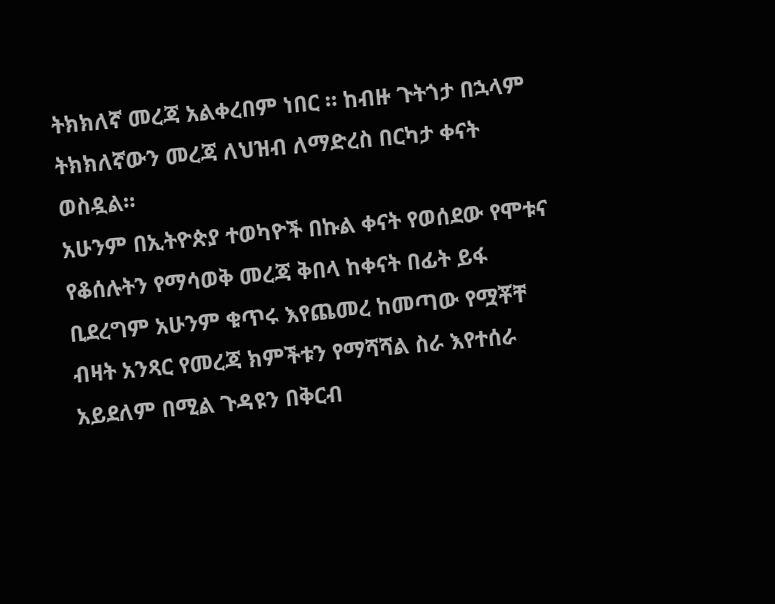ትክክለኛ መረጃ አልቀረበም ነበር ። ከብዙ ጉትጎታ በኋላም ትክክለኛውን መረጃ ለህዝብ ለማድረስ በርካታ ቀናት ወስዷል።
አሁንም በኢትዮጵያ ተወካዮች በኩል ቀናት የወሰደው የሞቱና የቆሰሉትን የማሳወቅ መረጃ ቅበላ ከቀናት በፊት ይፋ ቢደረግም አሁንም ቁጥሩ እየጨመረ ከመጣው የሟቾቸ ብዛት አንጻር የመረጃ ክምችቱን የማሻሻል ስራ እየተሰራ አይደለም በሚል ጉዳዩን በቅርብ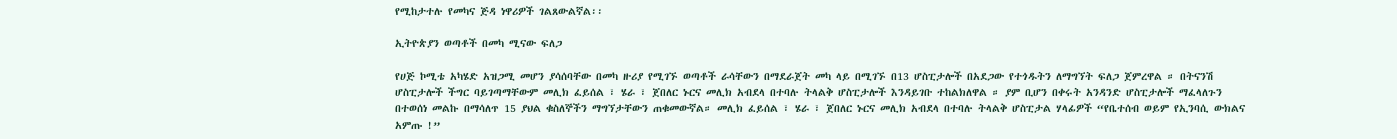የሚከታተሉ የመካና ጅዳ ነዋሪዎች ገልጸውልኛል፡፡

ኢትዮጵያን ወጣቶች በመካ ሚናው ፍለጋ

የሀጅ ኮሚቴ አካሄድ አዝጋሚ መሆን ያሳሰባቸው በመካ ዙሪያ የሚገኙ ወጣቶች ራሳቸውን በማደራጀት መካ ላይ በሚገኙ በ13 ሆስፒታሎች በአደጋው የተጎዱትን ለማግኘት ፍለጋ ጀምረዋል ። በትናንሽ ሆስፒታሎች ችግር ባይገጣማቸውም መሊክ ፈይሰል ፣ ሄራ ፣ ጀበለር ኑርና መሊክ አብደላ በተባሉ ትላልቅ ሆስፒታሎች እንዳይገቡ ተከልክለዋል ። ያም ቢሆን በቀሩት አንዳንድ ሆስፒታሎች ማፈላለጉን በተወሰነ መልኩ በማሳለጥ 15 ያህል ቁስለኞችን ማግኘታቸውን ጠቁመውኛል። መሊክ ፈይሰል ፣ ሄራ ፣ ጀበለር ኑርና መሊክ አብደላ በተባሉ ትላልቅ ሆስፒታል ሃላፊዎች “የቤተሰብ ወይም የኢንባሲ ውክልና አምጡ !”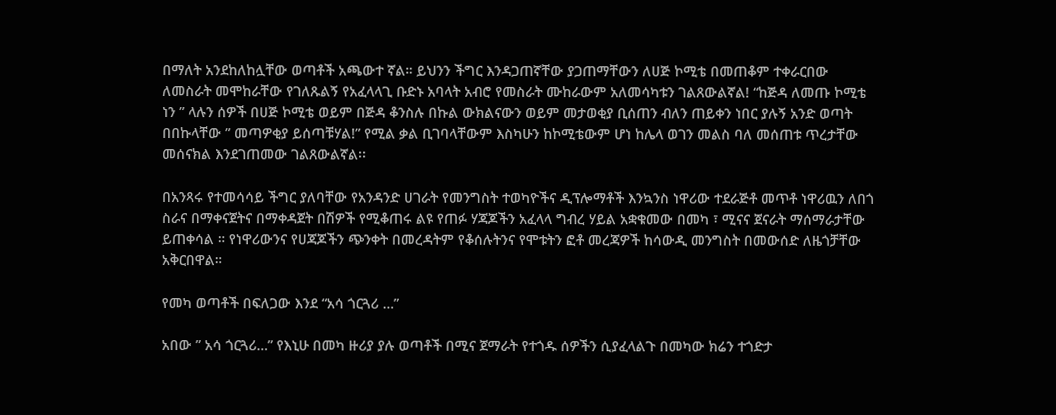በማለት አንደከለከሏቸው ወጣቶች አጫውተ ኛል። ይህንን ችግር እንዳጋጠኛቸው ያጋጠማቸውን ለሀጅ ኮሚቴ በመጠቆም ተቀራርበው ለመስራት መሞከራቸው የገለጹልኝ የአፈላላጊ ቡድኑ አባላት አብሮ የመስራት ሙከራውም አለመሳካቱን ገልጸውልኛል! “ከጅዳ ለመጡ ኮሚቴ ነን ” ላሉን ሰዎች በሀጅ ኮሚቴ ወይም በጅዳ ቆንስሉ በኩል ውክልናውን ወይም መታወቂያ ቢሰጠን ብለን ጠይቀን ነበር ያሉኝ አንድ ወጣት በበኩላቸው ” መጣዎቂያ ይሰጣቹሃል!” የሚል ቃል ቢገባላቸውም እስካሁን ከኮሚቴውም ሆነ ከሌላ ወገን መልስ ባለ መሰጠቱ ጥረታቸው መሰናክል እንደገጠመው ገልጸውልኛል፡፡

በአንጻሩ የተመሳሳይ ችግር ያለባቸው የአንዳንድ ሀገራት የመንግስት ተወካዮችና ዲፕሎማቶች እንኳንስ ነዋሪው ተደራጅቶ መጥቶ ነዋሪዉን ለበጎ ስራና በማቀናጀትና በማቀዳጀት በሽዎች የሚቆጠሩ ልዩ የጠፉ ሃጃጆችን አፈላላ ግብረ ሃይል አቋቁመው በመካ ፣ ሚናና ጀናራት ማሰማራታቸው ይጠቀሳል ። የነዋሪውንና የሀጃጆችን ጭንቀት በመረዳትም የቆሰሉትንና የሞቱትን ፎቶ መረጃዎች ከሳውዲ መንግስት በመውሰድ ለዜጎቻቸው አቅርበዋል።

የመካ ወጣቶች በፍለጋው እንደ “አሳ ጎርጓሪ …”

አበው ” አሳ ጎርጓሪ…” የእኒሁ በመካ ዙሪያ ያሉ ወጣቶች በሚና ጀማራት የተጎዱ ሰዎችን ሲያፈላልጉ በመካው ክሬን ተጎድታ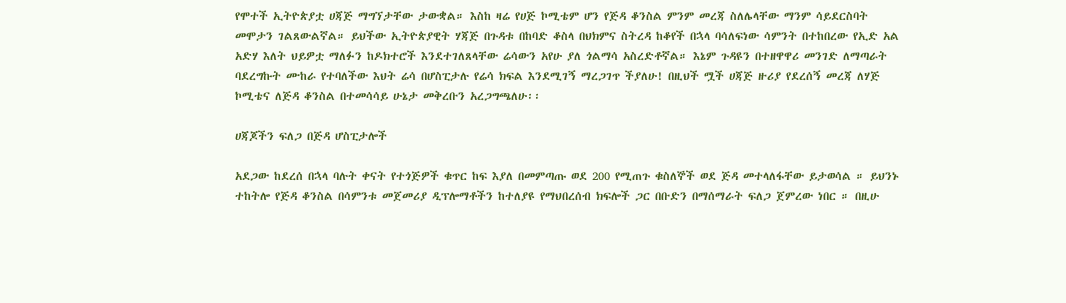የሞተች ኢትዮጵያቷ ሀጃጅ ማግኘታቸው ታውቋል። እስከ ዛሬ የሀጅ ኮሚቴም ሆን የጅዳ ቆንስል ምንም መረጃ ስለሌላቸው ማንም ሳይደርስባት መሞታን ገልጸውልኛል። ይህችው ኢትዮጵያዊት ሃጃጅ በጉዳቱ በከባድ ቆስላ በህክምና ስትረዳ ከቆየች በኋላ ባሳለፍነው ሳምንት በተከበረው የኢድ አል አድሃ እለት ህይዎቷ ማለፉን ከዶክተሮች እንደተገለጸላቸው ሬሳውን አየሁ ያለ ጎልማሳ አስረድቶኛል። እኔም ጉዳዩን በተዘዋዋሪ መንገድ ለማጣራት ባደረግኩት ሙከራ የተባለችው እህት ሬሳ በሆስፒታሉ የሬሳ ክፍል እንደሚገኝ ማረጋገጥ ችያለሁ! በዚህች ሟች ሀጃጅ ዙሪያ የደረሰኝ መረጃ ለሃጅ ኮሚቴና ለጅዳ ቆንስል በተመሳሳይ ሁኔታ መቅረቡን አረጋግጫለሁ፡፡

ሀጃጆችን ፍለጋ በጅዳ ሆስፒታሎች

አደጋው ከደረሰ በኋላ ባሉት ቀናት የተጎጅዎች ቁጥር ከፍ እያለ በመምጣጡ ወደ 200 የሚጠጉ ቁስለኞች ወደ ጅዳ መተላለፋቸው ይታወሳል ። ይህንኑ ተከትሎ የጅዳ ቆንስል በሳምንቱ መጀመሪያ ዲፕሎማቶችን ከተለያዩ የማህበረሰብ ክፍሎች ጋር በቡድን በማሰማራት ፍለጋ ጀምረው ነበር ። በዚሁ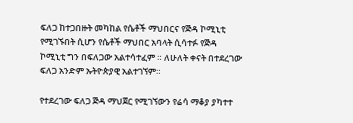ፍለጋ ከተጋበዙት መካከል የሴቶች ማህበርና የጅዳ ኮሚኒቲ የሚገኙበት ሲሆን የሴቶች ማህበር አባላት ሲሳተፉ የጅዳ ኮሚኒቲ ግን በፍለጋው አልተሳተፈም ። ለሁለት ቀናት በተደረገው ፍለጋ አንድም ኡትዮጵያዊ አልተገኘም።

የተደረገው ፍለጋ ጅዳ ማህጀር የሚገኘውን የሬሳ ማቆያ ያካተተ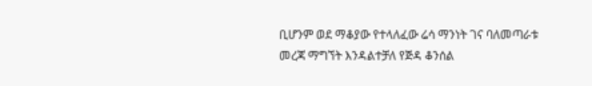ቢሆንም ወደ ማቆያው የተላለፈው ሬሳ ማንነት ገና ባለመጣራቱ መረጃ ማግኘት እንዳልተቻለ የጅዳ ቆንሰል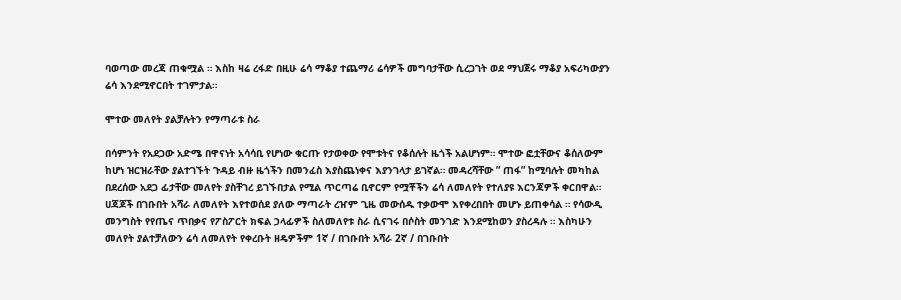ባወጣው መረጃ ጠቁሟል ። እስከ ዛሬ ረፋድ በዚሁ ሬሳ ማቆያ ተጨማሪ ሬሳዎች መግባታቸው ሲረጋገት ወደ ማህጀሩ ማቆያ አፍሪካውያን ሬሳ እንደሚኖርበት ተገምታል።

ሞተው መለየት ያልቻሉትን የማጣራቱ ስራ

በሳምንት የአደጋው አድሜ በዋናነት አሳሳቢ የሆነው ቁርጡ የታወቀው የሞቱትና የቆሰሉት ዜጎች አልሆነም። ሞተው ፎቷቸውና ቆሰለውም ከሆነ ዝርዝራቸው ያልተገኙት ጉዳይ ብዙ ዜጎችን በመንፈስ እያስጨነቀና እያንገላታ ይገኛል። መዳረሻቸው ” ጠፋ” ከሚባሉት መካከል በደረሰው አደጋ ፊታቸው መለየት ያስቸገረ ይገኙበታል የሚል ጥርጣሬ ቢኖርም የሟቾችን ሬሳ ለመለየት የተለያዩ እርንጃዎች ቀርበዋል። ሀጃጆች በገቡበት አሻራ ለመለየት እየተወሰደ ያለው ማጣራት ረዠም ጊዜ መውሰዱ ተቃውሞ እየቀረበበት መሆኑ ይጠቀሳል ። የሳውዲ መንግስት የየጤና ጥበቃና የፖስፖርት ክፍል ኃላፊዎች ስለመለየቱ ስራ ሲናገሩ በሶስት መንገድ እንደሚከወን ያስረዳሉ ። እስካሁን መለየት ያልተቻለውን ሬሳ ለመለየት የቀረቡት ዘዴዎችም 1ኛ / በገቡበት አሻራ 2ኛ / በገቡበት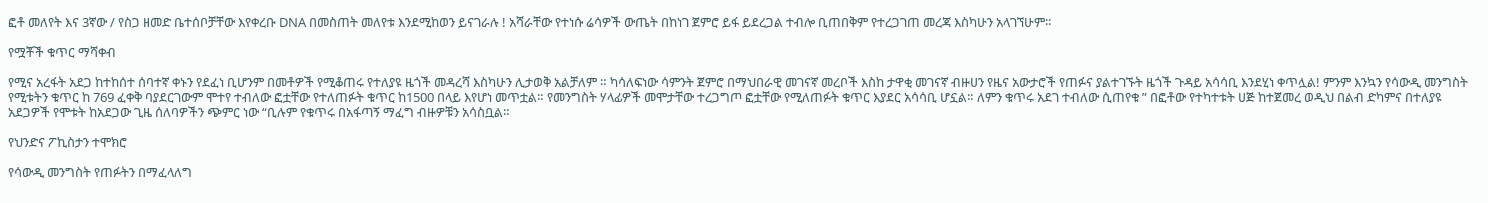ፎቶ መለየት እና 3ኛው / የስጋ ዘመድ ቤተሰቦቻቸው እየቀረቡ DNA በመስጠት መለየቱ እንደሚከወን ይናገራሉ ! አሻራቸው የተነሱ ሬሳዎች ውጤት በከነገ ጀምሮ ይፋ ይደረጋል ተብሎ ቢጠበቅም የተረጋገጠ መረጃ እስካሁን አላገኘሁም፡፡

የሟቾች ቁጥር ማሻቀብ

የሚና አረፋት አደጋ ከተከሰተ ሰባተኛ ቀኑን የደፈነ ቢሆንም በመቶዎች የሚቆጠሩ የተለያዩ ዜጎች መዳረሻ እስካሁን ሊታወቅ አልቻለም ። ካሳለፍነው ሳምንት ጀምሮ በማህበራዊ መገናኛ መረቦች እስከ ታዋቂ መገናኛ ብዙሀን የዜና አውታሮች የጠፉና ያልተገኙት ዜጎች ጉዳይ አሳሳቢ እንደሂነ ቀጥሏል! ምንም እንኳን የሳውዲ መንግስት የሚቱትን ቁጥር ከ 769 ፈቀቅ ባያደርገውም ሞተየ ተብለው ፎቷቸው የተለጠፉት ቁጥር ከ1500 በላይ እየሆነ መጥቷል። የመንግስት ሃላፊዎች መሞታቸው ተረጋግጦ ፎቷቸው የሚለጠፉት ቁጥር እያደር አሳሳቢ ሆኗል። ለምን ቁጥሩ አደገ ተብለው ሲጠየቁ ” በፎቶው የተካተቱት ሀጅ ከተጀመረ ወዲህ በልብ ድካምና በተለያዩ አደጋዎች የሞቱት ከአደጋው ጊዜ ሰለባዎችን ጭምር ነው “ቢሉም የቁጥሩ በአፋጣኝ ማፈግ ብዙዎቹን አሳስቧል።

የህንድና ፖኪስታን ተሞክሮ

የሳውዲ መንግስት የጠፉትን በማፈላለግ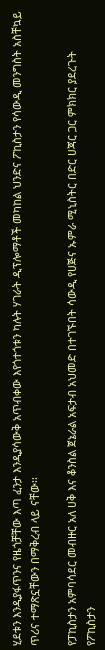ሂደቱን እንዲያፋጥንና የዜጎቻቸው እጣ ፈንታ እንዲያሳውቅ አጥብቀው እየጎተጎቱን ካሉት ሃገራት ዲፕሎማቶች መካከል ህንድና ፖኪስታን የሳውዲ መንግስት አስቸኳይ ጥሪና ተማጽኗቸውን በማቅረብ ላይ ናቸው፡፡

የፓኪስታን አምባሳደር መብዙር አለ ሀቅ እና ቆንስል ጀኔራል አፍታብ አህመድ በተገኙበት ሳውዲ የሀጅና ኡምራ ሚኒስትር በድር ሀጃር ጋር ምክክር ያደረጉት የፖኪስታን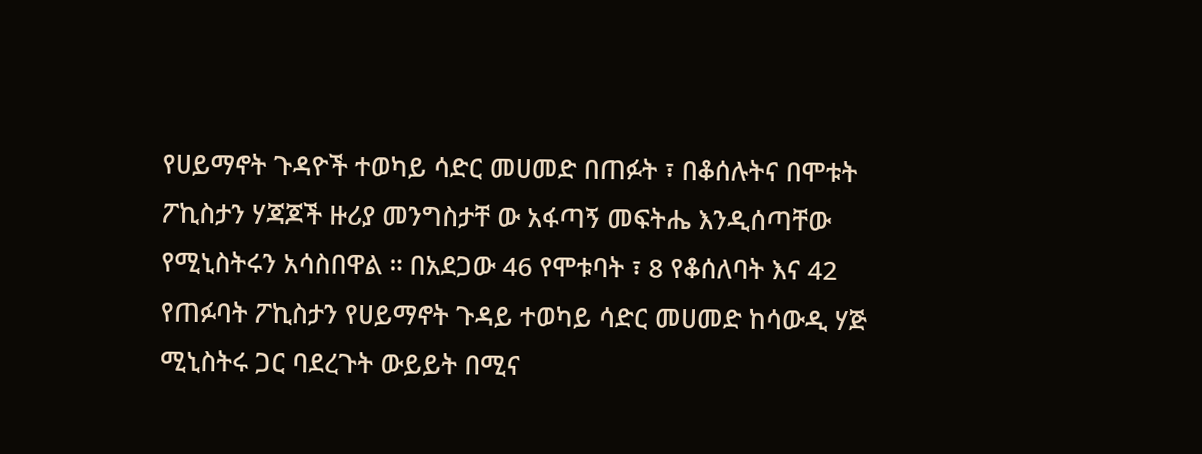የሀይማኖት ጉዳዮች ተወካይ ሳድር መሀመድ በጠፉት ፣ በቆሰሉትና በሞቱት ፖኪስታን ሃጃጆች ዙሪያ መንግስታቸ ው አፋጣኝ መፍትሔ እንዲሰጣቸው የሚኒስትሩን አሳስበዋል ። በአደጋው 46 የሞቱባት ፣ 8 የቆሰለባት እና 42 የጠፉባት ፖኪስታን የሀይማኖት ጉዳይ ተወካይ ሳድር መሀመድ ከሳውዲ ሃጅ ሚኒስትሩ ጋር ባደረጉት ውይይት በሚና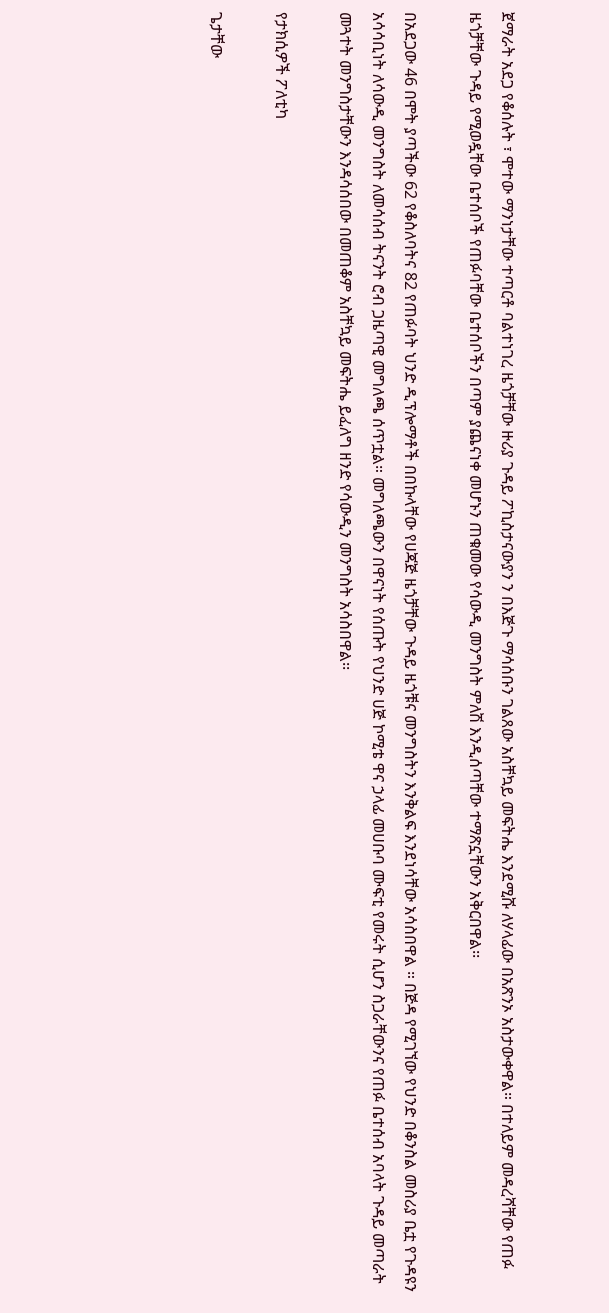ጀማራት አደጋ የቆሰሉት ፣ ሞተው ማንነታቸው ተጣርቶ ባልተነገረ ዜጎቻቸው ዙሪያ ጉዳይ ፖኪስታናውያን ን በእጅጉ ማሳሰቡን ገልጸው አስቸኳይ መፍትሔ እንደሚሹ ለሃላፊው በአጽንኦ አስታውቀዋል። በተለይም መዳረሻቸው የጠፉ ዜጎቻቸው ጉዳይ የሚወዷቸው ቤተሰቦች የጠፉባቸው ቤተሰቦችን በጣም ያጨናነቀ መሆኑን ጠቁመው የሳውዲ መንግስት ምለሽ እንዲሰጣቸው ተማጽኗቸውን አቅርበዋል፡፡

በአደጋው 46 በሞት ያጣችው 62 የቆስለባትና 82 የጠፉባት ህንድ ዲፕሎማቶች በበኩላቸው የሀጃጅ ዜጎቻቸው ጉዳይ ዜጎቹና መንግስትን እንቅልፍ እንደነሳቸው አሳስበዋል ። በጅዳ የሚገኘው የህንድ በቆንስል መስሪያ ቤቷ የጉዳዩን አሳሳቢነት ለሳውዲ መንግስት ለመሳሰብ ትናንት ሮብ ጋዜጣዊ መግለጫ ሰጥቷል። መግለጫውን በዋናነት የሰጡት የህንድ ሀጅ ኮሚቴ ዋና ኃላፊ መሀቡባ ሙፍቲ የመሩት ሲሆን ስጋራቸውንና የጠፉ ቤተሰብ አባላት ጉዳይ መጣራት መጓተት መንግስታቸውን እንዳሳሰበው በመጠቆም አስቸኳይ መፍትሔ ይፈለግ ዘንድ የሳውዲን መንግስት አሳስበዋል፡፡

የታክሲዎች ፖለቲካ

ጌታቸው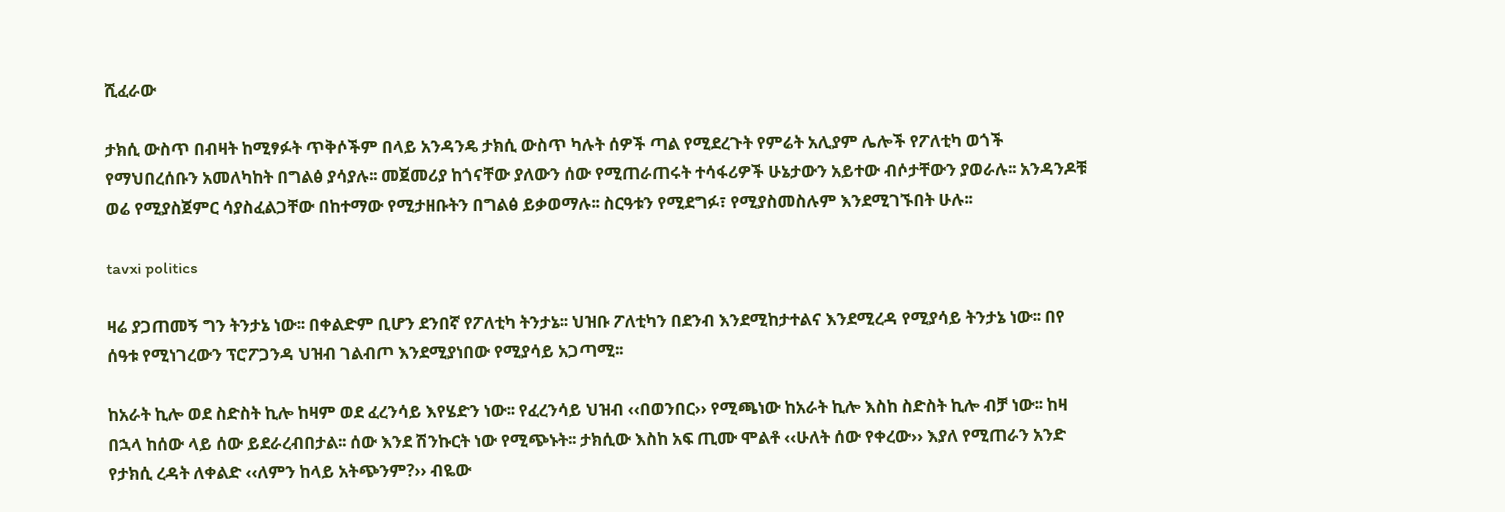ሺፈራው

ታክሲ ውስጥ በብዛት ከሚፃፉት ጥቅሶችም በላይ አንዳንዴ ታክሲ ውስጥ ካሉት ሰዎች ጣል የሚደረጉት የምሬት አሊያም ሌሎች የፖለቲካ ወጎች የማህበረሰቡን አመለካከት በግልፅ ያሳያሉ፡፡ መጀመሪያ ከጎናቸው ያለውን ሰው የሚጠራጠሩት ተሳፋሪዎች ሁኔታውን አይተው ብሶታቸውን ያወራሉ፡፡ አንዳንዶቹ ወሬ የሚያስጀምር ሳያስፈልጋቸው በከተማው የሚታዘቡትን በግልፅ ይቃወማሉ፡፡ ስርዓቱን የሚደግፉ፣ የሚያስመስሉም እንደሚገኙበት ሁሉ፡፡

tavxi politics

ዛሬ ያጋጠመኝ ግን ትንታኔ ነው፡፡ በቀልድም ቢሆን ደንበኛ የፖለቲካ ትንታኔ፡፡ ህዝቡ ፖለቲካን በደንብ እንደሚከታተልና እንደሚረዳ የሚያሳይ ትንታኔ ነው፡፡ በየ ሰዓቱ የሚነገረውን ፕሮፖጋንዳ ህዝብ ገልብጦ እንደሚያነበው የሚያሳይ አጋጣሚ፡፡

ከአራት ኪሎ ወደ ስድስት ኪሎ ከዛም ወደ ፈረንሳይ እየሄድን ነው፡፡ የፈረንሳይ ህዝብ ‹‹በወንበር›› የሚጫነው ከአራት ኪሎ እስከ ስድስት ኪሎ ብቻ ነው፡፡ ከዛ በኋላ ከሰው ላይ ሰው ይደራረብበታል፡፡ ሰው እንደ ሽንኩርት ነው የሚጭኑት፡፡ ታክሲው እስከ አፍ ጢሙ ሞልቶ ‹‹ሁለት ሰው የቀረው›› እያለ የሚጠራን አንድ የታክሲ ረዳት ለቀልድ ‹‹ለምን ከላይ አትጭንም?›› ብዬው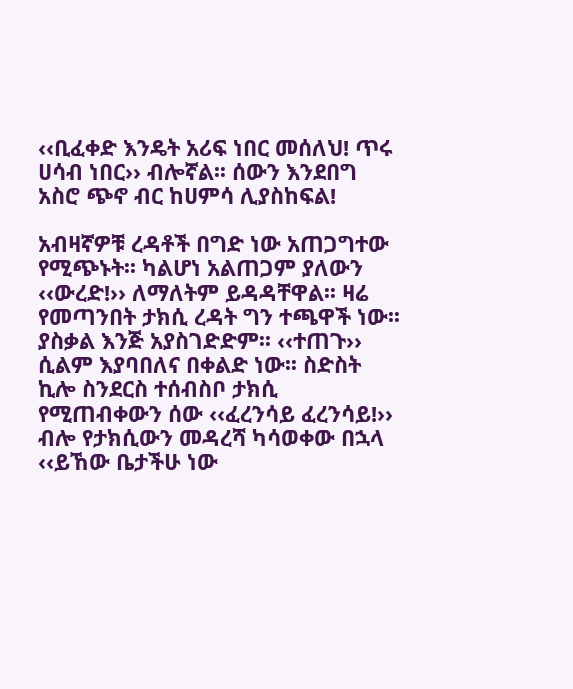‹‹ቢፈቀድ እንዴት አሪፍ ነበር መሰለህ! ጥሩ ሀሳብ ነበር›› ብሎኛል፡፡ ሰውን እንደበግ አስሮ ጭኖ ብር ከሀምሳ ሊያስከፍል!

አብዛኛዎቹ ረዳቶች በግድ ነው አጠጋግተው የሚጭኑት፡፡ ካልሆነ አልጠጋም ያለውን ‹‹ውረድ!›› ለማለትም ይዳዳቸዋል፡፡ ዛሬ የመጣንበት ታክሲ ረዳት ግን ተጫዋች ነው፡፡ ያስቃል እንጅ አያስገድድም፡፡ ‹‹ተጠጉ›› ሲልም እያባበለና በቀልድ ነው፡፡ ስድስት ኪሎ ስንደርስ ተሰብስቦ ታክሲ የሚጠብቀውን ሰው ‹‹ፈረንሳይ ፈረንሳይ!›› ብሎ የታክሲውን መዳረሻ ካሳወቀው በኋላ ‹‹ይኸው ቤታችሁ ነው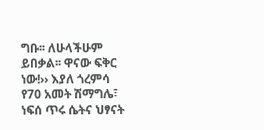ግቡ፡፡ ለሁላችሁም ይበቃል፡፡ ዋናው ፍቅር ነው!›› እያለ ጎረምሳ የ70 አመት ሽማግሌ፣ ነፍሰ ጥሩ ሴትና ህፃናት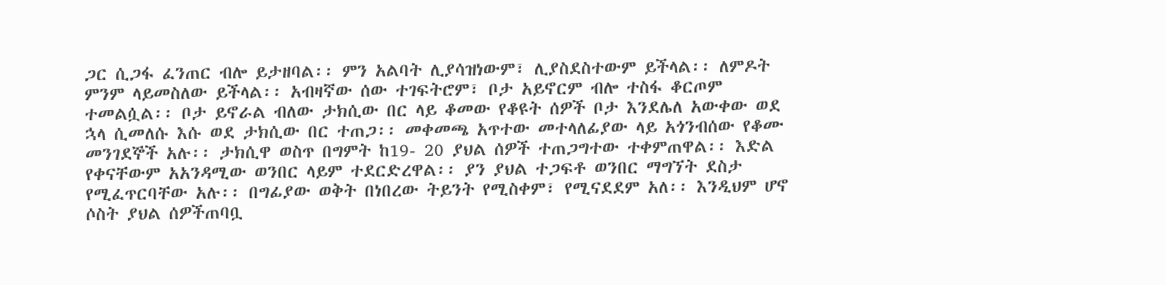ጋር ሲጋፋ ፈንጠር ብሎ ይታዘባል፡፡ ምን አልባት ሊያሳዝነውም፣ ሊያስደስተውም ይችላል፡፡ ለምዶት ምንም ላይመስለው ይችላል፡፡ አብዛኛው ሰው ተገፍትሮም፣ ቦታ አይኖርም ብሎ ተስፋ ቆርጦም ተመልሷል፡፡ ቦታ ይኖራል ብለው ታክሲው በር ላይ ቆመው የቆዩት ሰዎች ቦታ እንደሌለ አውቀው ወደ ኋላ ሲመለሱ እሱ ወደ ታክሲው በር ተጠጋ፡፡ መቀመጫ አጥተው መተላለፊያው ላይ አጎንብሰው የቆሙ መንገደኞች አሉ፡፡ ታክሲዋ ወስጥ በግምት ከ19- 20 ያህል ሰዎች ተጠጋግተው ተቀምጠዋል፡፡ እድል የቀናቸውም አአንዳሚው ወንበር ላይም ተደርድረዋል፡፡ ያን ያህል ተጋፍቶ ወንበር ማግኘት ደስታ የሚፈጥርባቸው አሉ፡፡ በግፊያው ወቅት በነበረው ትይንት የሚስቀም፣ የሚናደደም አለ፡፡ እንዲህም ሆኖ ሶስት ያህል ሰዎችጠባቧ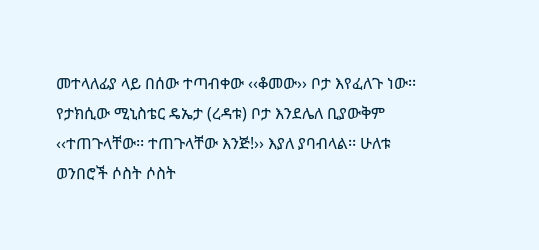መተላለፊያ ላይ በሰው ተጣብቀው ‹‹ቆመው›› ቦታ እየፈለጉ ነው፡፡
የታክሲው ሚኒስቴር ዴኤታ (ረዳቱ) ቦታ እንደሌለ ቢያውቅም ‹‹ተጠጉላቸው፡፡ ተጠጉላቸው እንጅ!›› እያለ ያባብላል፡፡ ሁለቱ ወንበሮች ሶስት ሶስት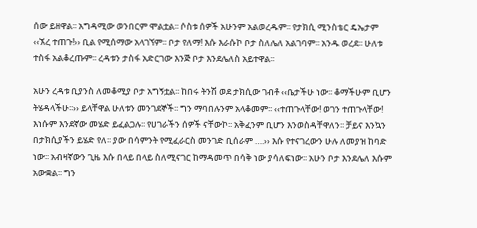ሰው ይዘዋል፡፡ አግዳሚው ወንበርም ሞልቷል፡፡ ሶስቱ ሰዎች አሁንም አልወረዱም፡፡ የታክሲ ሚንስቴር ዴኤታም ‹‹ኧረ ተጠጉ!›› ቢል የሚሰማው አላገኘም፡፡ ቦታ የለማ! እሱ እራሱኮ ቦታ ስለሌለ አልገባም፡፡ አንዱ ወረደ፡፡ ሁለቱ ተስፋ አልቆረጡም፡፡ ረዳቱን ታስፋ አድርገው እንጅ ቦታ እንደሌለስ አይተዋል፡፡

አሁን ረዳቱ ቢያንስ ለመቆሚያ ቦታ አግኝቷል፡፡ ከበሩ ትንሽ ወደ ታክሲው ገብቶ ‹‹ቤታችሁ ነው፡፡ ቆማችሁም ቢሆን ትሄዳላችሁ፡፡›› ይላቸዋል ሁለቱን መንገደኞች፡፡ ግን ማባበሉንም አላቆመም፡፡ ‹‹ተጠጉላቸው! ወገን ተጠጉላቸው! እነሱም እንደኛው መሄድ ይፈልጋሉ፡፡ የሀገራችን ሰዎች ናቸውኮ፡፡ አቅፈንም ቢሆን እንወስዳቸዋለን፡፡ ቻይና እንኳን በታክሲያችን ይሄድ የለ፡፡ ያው በሳምንት የሚፈራርስ መንገድ ቢሰራም ….›› እሱ የተናገረውን ሁሉ ለመያዝ ከባድ ነው፡፡ አብዛኛውን ጊዜ እሱ በላይ በላይ ስለሚናገር ከማዳመጥ በሳቅ ነው ያሳለፍነው፡፡ አሁን ቦታ እንደሌለ እሱም አውቋል፡፡ ግን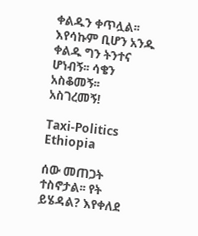ቀልዱን ቀጥሏል፡፡ እየሳኩም ቢሆን አንዱ ቀልዱ ግን ትንተና ሆነብኝ፡፡ ሳቄን አስቆመኝ፡፡ አስገረመኝ!

Taxi-Politics Ethiopia

ሰው መጠጋት ተስኖታል፡፡ የት ይሄዳል? እየቀለደ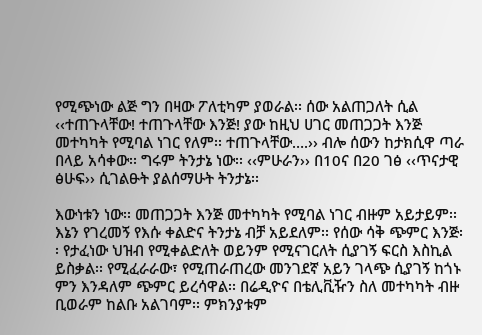የሚጭነው ልጅ ግን በዛው ፖለቲካም ያወራል፡፡ ሰው አልጠጋለት ሲል ‹‹ተጠጉላቸው! ተጠጉላቸው እንጅ! ያው ከዚህ ሀገር መጠጋጋት እንጅ መተካካት የሚባል ነገር የለም፡፡ ተጠጉላቸው….›› ብሎ ሰውን ከታክሲዋ ጣራ በላይ አሳቀው፡፡ ግሩም ትንታኔ ነው፡፡ ‹‹ምሁራን›› በ10ና በ20 ገፅ ‹‹ጥናታዊ ፅሁፍ›› ሲገልፁት ያልሰማሁት ትንታኔ፡፡

እውነቱን ነው፡፡ መጠጋጋት እንጅ መተካካት የሚባል ነገር ብዙም አይታይም፡፡ እኔን የገረመኝ የእሱ ቀልድና ትንታኔ ብቻ አይደለም፡፡ የሰው ሳቅ ጭምር እንጅ፡፡ የታፈነው ህዝብ የሚቀልድለት ወይንም የሚናገርለት ሲያገኝ ፍርስ እስኪል ይስቃል፡፡ የሚፈራራው፣ የሚጠራጠረው መንገደኛ አይን ገላጭ ሲያገኝ ከጎኑ ምን እንዳለም ጭምር ይረሳዋል፡፡ በሬዲዮና በቴሊቪዥን ስለ መተካካት ብዙ ቢወራም ከልቡ አልገባም፡፡ ምክንያቱም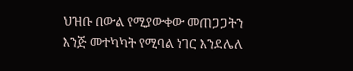ህዝቡ በውል የሚያውቀው መጠጋጋትን እንጅ መተካካት የሚባል ነገር እንደሌለ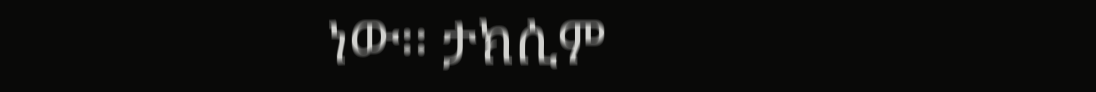ነው፡፡ ታክሲም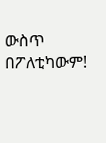ውስጥ በፖለቲካውም!